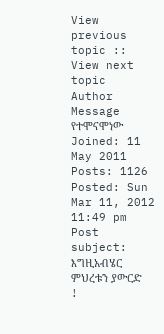View previous topic :: View next topic
Author
Message
የተሞናሞነው Joined: 11 May 2011 Posts: 1126
Posted: Sun Mar 11, 2012 11:49 pm Post subject:
እግዚአብሄር ምህረቱን ያውርድ !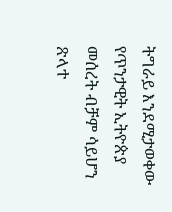ትግራይ እንደሚታወቀው የጥንታዊት ኢትዮጵያ መሰረት ብቻም ሳይሆን ጽላተ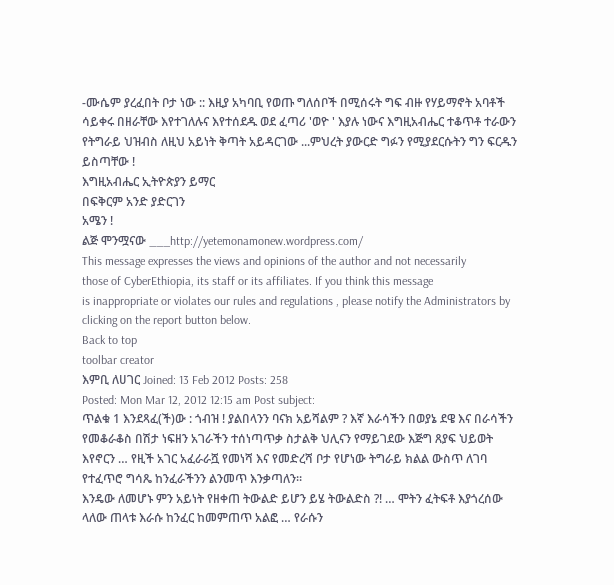-ሙሴም ያረፈበት ቦታ ነው :: እዚያ አካባቢ የወጡ ግለሰቦች በሚሰሩት ግፍ ብዙ የሃይማኖት አባቶች ሳይቀሩ በዘራቸው እየተገለሉና እየተሰደዱ ወደ ፈጣሪ 'ወዮ ' እያሉ ነውና እግዚአብሔር ተቆጥቶ ተራውን የትግራይ ህዝብስ ለዚህ አይነት ቅጣት አይዳርገው ...ምህረት ያውርድ ግፉን የሚያደርሱትን ግን ፍርዱን ይስጣቸው !
እግዚአብሔር ኢትዮጵያን ይማር
በፍቅርም አንድ ያድርገን
አሜን !
ልጅ ሞንሟናው ___http://yetemonamonew.wordpress.com/
This message expresses the views and opinions of the author and not necessarily
those of CyberEthiopia, its staff or its affiliates. If you think this message
is inappropriate or violates our rules and regulations , please notify the Administrators by clicking on the report button below.
Back to top
toolbar creator
እምቢ ለሀገር Joined: 13 Feb 2012 Posts: 258
Posted: Mon Mar 12, 2012 12:15 am Post subject:
ጥልቁ 1 እንደጻፈ(ች)ው : ጎብዝ ! ያልበላንን ባናክ አይሻልም ? እኛ እራሳችን በወያኔ ደዌ እና በራሳችን የመቆራቆስ በሽታ ነፍዘን አገራችን ተሰነጣጥቃ ስታልቅ ህሊናን የማይገደው እጅግ ጸያፍ ህይወት እየኖርን … የዚች አገር አፈራራሿ የመነሻ እና የመድረሻ ቦታ የሆነው ትግራይ ክልል ውስጥ ለገባ የተፈጥሮ ግሳጼ ከንፈራችንን ልንመጥ እንቃጣለን።
እንዴው ለመሆኑ ምን አይነት የዘቀጠ ትውልድ ይሆን ይሄ ትውልድስ ?! … ሞትን ፈትፍቶ እያጎረሰው ላለው ጠላቱ እራሱ ከንፈር ከመምጠጥ አልፎ … የራሱን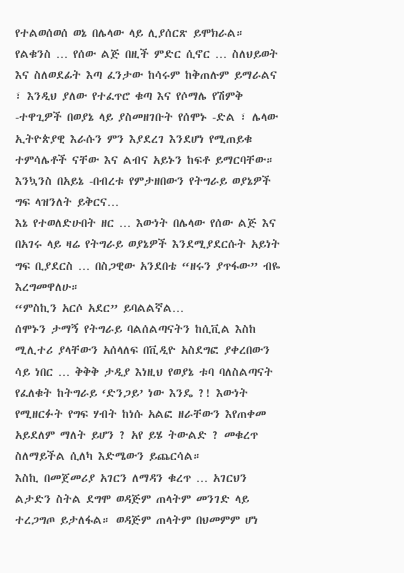የተልወሰወሰ ወኔ በሌላው ላይ ሊያሰርጽ ይሞክራል።
የልቁንስ … የሰው ልጅ በዚች ምድር ሲኖር … ስለህይወት እና ስለወደፊት እጣ ፈንታው ከሳሩም ከቅጠሉም ይማራልና ፣ እንዲህ ያለው የተፈጥሮ ቁጣ እና የሶማሌ የሽምቅ -ተዋጊዎች በወያኔ ላይ ያስመዘገቡት የሰሞኑ -ድል ፣ ሌላው ኢትዮጵያዊ እራሱን ምን እያደረገ እንደሆነ የሚጠይቁ ተምሳሌቶች ናቸው እና ልብና አይኑን ከፍቶ ይማርባቸው።
እንኳንስ በአይኔ -በብረቱ የምታዘበውን የትግራይ ወያኔዎች ግፍ ላዝንለት ይቅርና…
እኔ የተወለድሁበት ዘር … እውነት በሌላው የሰው ልጅ እና በአገሩ ላይ ዛሬ የትግራይ ወያኔዎች እንደሚያደርሱት አይነት ግፍ ቢያደርስ … በስጋዊው አንደበቴ “ዘሩን ያጥፋው” ብዬ እረግመዋለሁ።
“ምስኪን አርሶ አደር” ይባልልኛል…
ሰሞኑን ታማኝ የትግራይ ባልሰልጣናትን ከሲቪል እስከ ሚሊተሪ ያላቸውን አሰላለፍ በቪዲዮ አስደግፎ ያቀረበውን ሳይ ነበር … ቅቅቅ ታዲያ እነዚህ የወያኔ ቱባ ባለስልጣናት የፈለቁት ከትግራይ ‘ድንጋይ’ ነው እንዴ ?! እውነት የሚዘርፉት የግፍ ሃብት ከነሱ አልፎ ዘራቸውን እየጠቀመ አይደለም ማለት ይሆን ? አየ ይሄ ትውልድ ? መቁረጥ ስለማይችል ሲለካ እድሜውን ይጨርሳል።
እስኪ በመጀመሪያ አገርን ለማዳን ቁረጥ … አገርህን ልታድን ስትል ደግሞ ወዳጅም ጠላትም መንገድ ላይ ተረጋግጦ ይታለፋል። ወዳጅም ጠላትም በህመምም ሆነ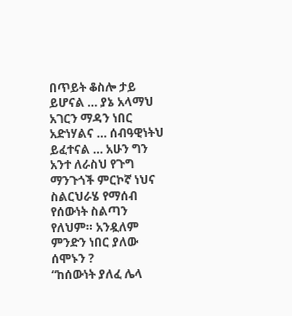በጥይት ቆስሎ ታይ ይሆናል … ያኔ አላማህ አገርን ማዳን ነበር አድነሃልና … ሰብዓዊነትህ ይፈተናል … አሁን ግን አንተ ለራስህ የጉግ ማንጉጎች ምርኮኛ ነህና ስልርህራሄ የማሰብ የሰውነት ስልጣን የለህም። አንዷለም ምንድን ነበር ያለው ሰሞኑን ?
“ከሰውነት ያለፈ ሌላ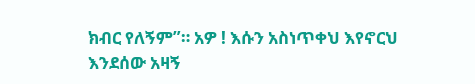ክብር የለኝም”። አዎ ! እሱን አስነጥቀህ እየኖርህ እንደሰው አዛኝ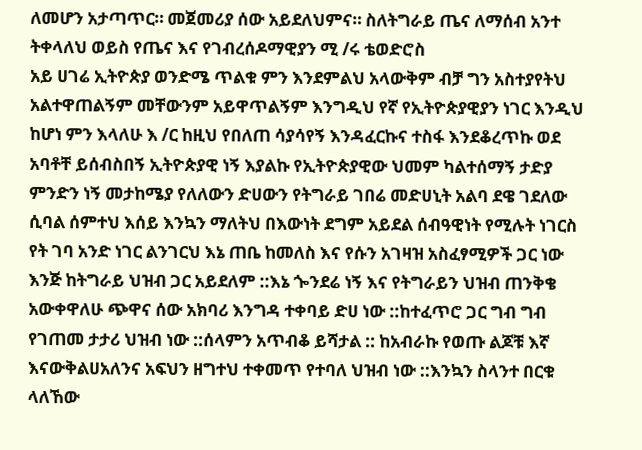ለመሆን አታጣጥር። መጀመሪያ ሰው አይደለህምና። ስለትግራይ ጤና ለማሰብ አንተ ትቀላለህ ወይስ የጤና እና የገብረሰዶማዊያን ሚ /ሩ ቴወድሮስ
አይ ሀገሬ ኢትዮጵያ ወንድሜ ጥልቁ ምን እንደምልህ አላውቅም ብቻ ግን አስተያየትህ አልተዋጠልኝም መቸውንም አይዋጥልኝም እንግዲህ የኛ የኢትዮጵያዊያን ነገር እንዲህ ከሆነ ምን እላለሁ እ /ር ከዚህ የበለጠ ሳያሳየኝ እንዳፈርኩና ተስፋ እንደቆረጥኩ ወደ አባቶቸ ይሰብስበኝ ኢትዮጵያዊ ነኝ እያልኩ የኢትዮጵያዊው ህመም ካልተሰማኝ ታድያ ምንድን ነኝ መታከሜያ የለለውን ድሀውን የትግራይ ገበሬ መድሀኒት አልባ ደዌ ገደለው ሲባል ሰምተህ እሰይ እንኳን ማለትህ በእውነት ደግም አይደል ሰብዓዊነት የሚሉት ነገርስ የት ገባ አንድ ነገር ልንገርህ እኔ ጠቤ ከመለስ እና የሱን አገዛዝ አስፈፃሚዎች ጋር ነው እንጅ ከትግራይ ህዝብ ጋር አይደለም ::እኔ ጐንደሬ ነኝ እና የትግራይን ህዝብ ጠንቅቄ አውቀዋለሁ ጭዋና ሰው አክባሪ እንግዳ ተቀባይ ድሀ ነው ::ከተፈጥሮ ጋር ግብ ግብ የገጠመ ታታሪ ህዝብ ነው ::ሰላምን አጥብቆ ይሻታል :: ከአብራኩ የወጡ ልጆቹ እኛ እናውቅልሀአለንና አፍህን ዘግተህ ተቀመጥ የተባለ ህዝብ ነው ::እንኳን ስላንተ በርቁ ላለኸው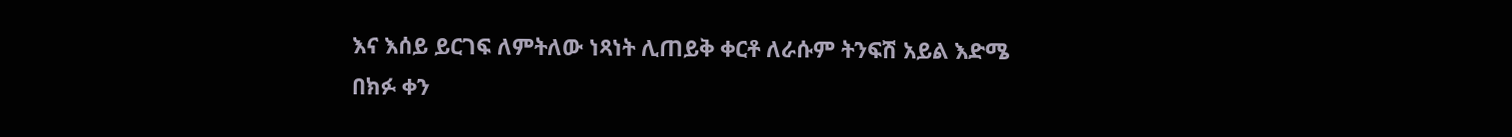እና እሰይ ይርገፍ ለምትለው ነጻነት ሊጠይቅ ቀርቶ ለራሱም ትንፍሽ አይል እድሜ በክፉ ቀን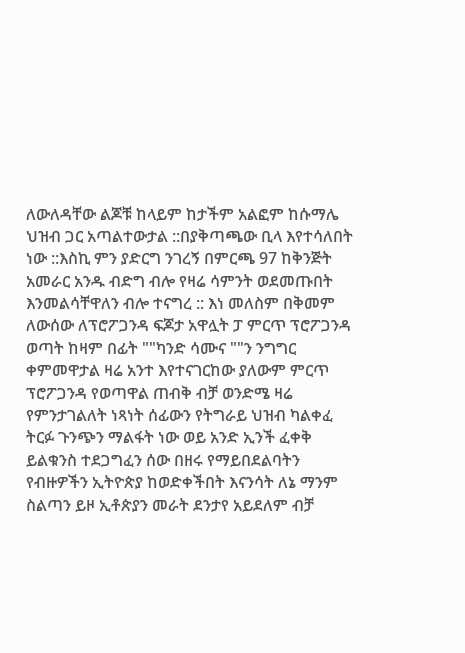ለውለዳቸው ልጆቹ ከላይም ከታችም አልፎም ከሱማሌ ህዝብ ጋር አጣልተውታል ::በያቅጣጫው ቢላ እየተሳለበት ነው ::እስኪ ምን ያድርግ ንገረኝ በምርጫ 97 ከቅንጅት አመራር አንዱ ብድግ ብሎ የዛሬ ሳምንት ወደመጡበት እንመልሳቸዋለን ብሎ ተናግረ :: እነ መለስም በቅመም ለውሰው ለፕሮፖጋንዳ ፍጆታ አዋሏት ፓ ምርጥ ፕሮፖጋንዳ ወጣት ከዛም በፊት ""ካንድ ሳሙና ""ን ንግግር ቀምመዋታል ዛሬ አንተ እየተናገርከው ያለውም ምርጥ ፕሮፖጋንዳ የወጣዋል ጠብቅ ብቻ ወንድሜ ዛሬ የምንታገልለት ነጻነት ሰፊውን የትግራይ ህዝብ ካልቀፈ ትርፉ ጉንጭን ማልፋት ነው ወይ አንድ ኢንች ፈቀቅ ይልቁንስ ተደጋግፈን ሰው በዘሩ የማይበደልባትን የብዙዎችን ኢትዮጵያ ከወድቀችበት እናንሳት ለኔ ማንም ስልጣን ይዞ ኢቶጵያን መራት ደንታየ አይደለም ብቻ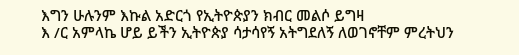እግን ሁሉንም እኩል አድርጎ የኢትዮጵያን ክብር መልሶ ይግዛ
እ /ር አምላኬ ሆይ ይችን ኢትዮጵያ ሳታሳየኝ አትግደለኝ ለወገኖቸም ምረትህን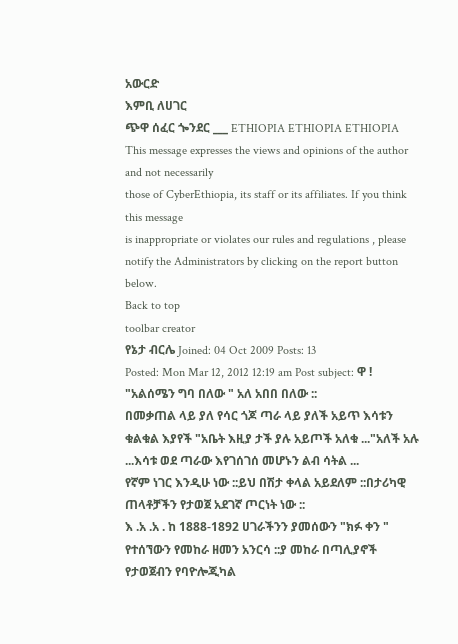አውርድ
እምቢ ለሀገር
ጭዋ ሰፈር ጐንደር ___ ETHIOPIA ETHIOPIA ETHIOPIA
This message expresses the views and opinions of the author and not necessarily
those of CyberEthiopia, its staff or its affiliates. If you think this message
is inappropriate or violates our rules and regulations , please notify the Administrators by clicking on the report button below.
Back to top
toolbar creator
የኔታ ብርሌ Joined: 04 Oct 2009 Posts: 13
Posted: Mon Mar 12, 2012 12:19 am Post subject: ዋ !
"አልሰሜን ግባ በለው " አለ አበበ በለው ::
በመቃጠል ላይ ያለ የሳር ጎጆ ጣራ ላይ ያለች አይጥ እሳቱን ቁልቁል እያየች "አቤት እዚያ ታች ያሉ አይጦች አለቁ ..."አለች አሉ ...እሳቱ ወደ ጣራው እየገሰገሰ መሆኑን ልብ ሳትል ...
የኛም ነገር እንዲሁ ነው ::ይህ በሽታ ቀላል አይደለም ::በታሪካዊ ጠላቶቻችን የታወጀ አደገኛ ጦርነት ነው ::
እ .አ .አ . ከ 1888-1892 ሀገራችንን ያመሰውን "ክፉ ቀን " የተሰኘውን የመከራ ዘመን አንርሳ ::ያ መከራ በጣሊያኖች የታወጀብን የባዮሎጂካል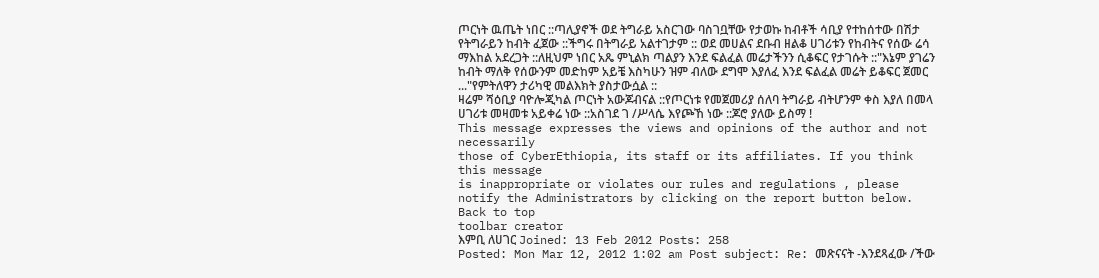ጦርነት ዉጤት ነበር ::ጣሊያኖች ወደ ትግራይ አስርገው ባስገቧቸው የታወኩ ከብቶች ሳቢያ የተከሰተው በሽታ የትግራይን ከብት ፈጀው ::ችግሩ በትግራይ አልተገታም :: ወደ መሀልና ደቡብ ዘልቆ ሀገሪቱን የከብትና የሰው ሬሳ ማእከል አደረጋት ::ለዚህም ነበር አጼ ምኒልክ ጣልያን እንደ ፍልፈል መሬታችንን ሲቆፍር የታገሱት ::"እኔም ያገሬን ከብት ማለቅ የሰውንም መድከም አይቼ እስካሁን ዝም ብለው ደግሞ እያለፈ እንደ ፍልፈል መሬት ይቆፍር ጀመር ..."የምትለዋን ታሪካዊ መልእክት ያስታውሷል ::
ዛሬም ሻዕቢያ ባዮሎጂካል ጦርነት አውጆብናል ::የጦርነቱ የመጀመሪያ ሰለባ ትግራይ ብትሆንም ቀስ እያለ በመላ ሀገሪቱ መዛመቱ አይቀሬ ነው ::አስገደ ገ /ሥላሴ እየጮኸ ነው ::ጆሮ ያለው ይስማ !
This message expresses the views and opinions of the author and not necessarily
those of CyberEthiopia, its staff or its affiliates. If you think this message
is inappropriate or violates our rules and regulations , please notify the Administrators by clicking on the report button below.
Back to top
toolbar creator
እምቢ ለሀገር Joined: 13 Feb 2012 Posts: 258
Posted: Mon Mar 12, 2012 1:02 am Post subject: Re: መጽናናት -እንደጻፈው /ችው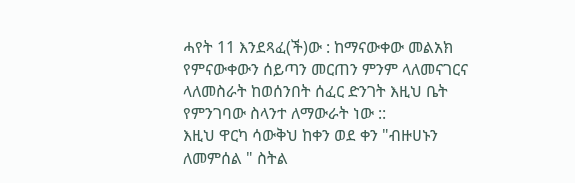ሓየት 11 እንደጻፈ(ች)ው : ከማናውቀው መልአክ የምናውቀውን ሰይጣን መርጠን ምንም ላለመናገርና ላለመስራት ከወሰንበት ሰፈር ድንገት እዚህ ቤት የምንገባው ስላንተ ለማውራት ነው ::
እዚህ ዋርካ ሳውቅህ ከቀን ወደ ቀን "ብዙሀኑን ለመምሰል " ስትል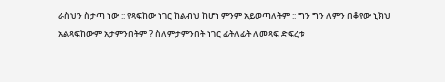ራስህን ስታጣ ነው :: የጻፍከው ነገር ከልብህ ከሆነ ምንም አይወጣለትም :: ግን ግን ለምን በቆየው ኒክህ አልጻፍከውም አታምንበትም ? ስለምታምንበት ነገር ፊትለፊት ለመጻፍ ድፍረቱ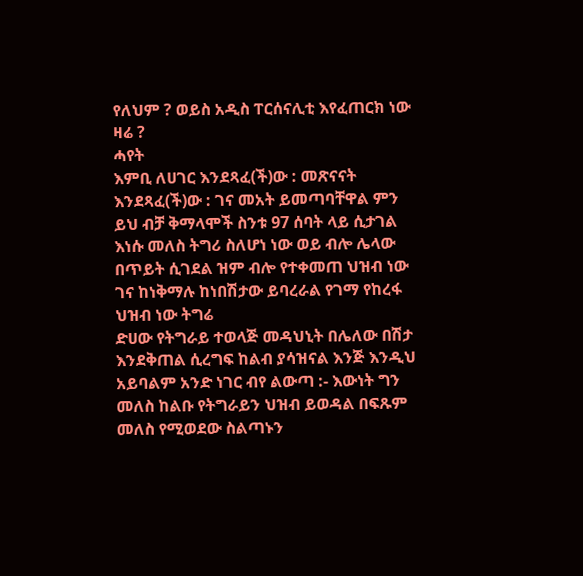የለህም ? ወይስ አዲስ ፐርሰናሊቲ እየፈጠርክ ነው ዛሬ ?
ሓየት
እምቢ ለሀገር እንደጻፈ(ች)ው : መጽናናት እንደጻፈ(ች)ው : ገና መአት ይመጣባቸዋል ምን ይህ ብቻ ቅማላሞች ስንቱ 97 ሰባት ላይ ሲታገል እነሱ መለስ ትግሪ ስለሆነ ነው ወይ ብሎ ሌላው በጥይት ሲገደል ዝም ብሎ የተቀመጠ ህዝብ ነው ገና ከነቅማሉ ከነበሽታው ይባረራል የገማ የከረፋ ህዝብ ነው ትግሬ
ድሀው የትግራይ ተወላጅ መዳህኒት በሌለው በሽታ እንደቅጠል ሲረግፍ ከልብ ያሳዝናል እንጅ እንዲህ አይባልም አንድ ነገር ብየ ልውጣ :- እውነት ግን መለስ ከልቡ የትግራይን ህዝብ ይወዳል በፍጹም መለስ የሚወደው ስልጣኑን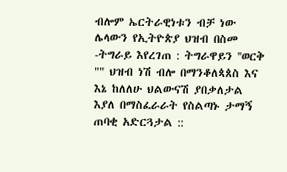ብሎም ኤርትራዊነቱን ብቻ ነው ሌላውን የኢትዮጵያ ህዝብ በስመ -ትግራይ እየረገጠ : ትግራዋይን ''ወርቅ "" ህዝብ ነሽ ብሎ በማንቆለጳጰስ እና እኔ ከለለሁ ህልውናሽ ያበቃለታል እያለ በማስፈራራት የስልጣኑ ታማኝ ጠባቂ አድርጓታል ::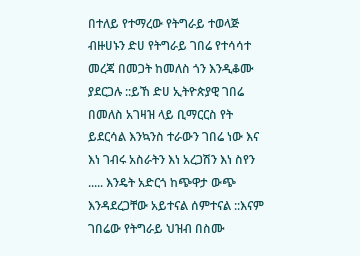በተለይ የተማረው የትግራይ ተወላጅ ብዙሀኑን ድሀ የትግራይ ገበሬ የተሳሳተ መረጃ በመጋት ከመለስ ጎን እንዲቆሙ ያደርጋሉ ::ይኸ ድሀ ኢትዮጵያዊ ገበሬ በመለስ አገዛዝ ላይ ቢማርርስ የት ይደርሳል እንኳንስ ተራውን ገበሬ ነው እና እነ ገብሩ አስራትን እነ አረጋሽን እነ ስየን ..... እንዴት አድርጎ ከጭዋታ ውጭ እንዳደረጋቸው አይተናል ሰምተናል ::እናም ገበሬው የትግራይ ህዝብ በስሙ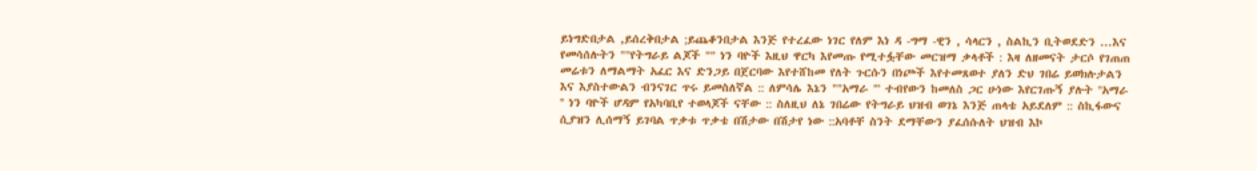ይነግድበታል ,ይሰረቅበታል ;ይጨቆንበታል እንጅ የተረፈው ነገር የለም እነ ዳ -ግማ -ዊን , ሳላርን , ስልኪን ቢትወደድን ...እና የመሳሰሉትን ""የትግራይ ልጆች "" ነን ባዮች እዚህ ዋርካ እየመጡ የሚተፏቸው መርዝማ ቃላቶች : እዛ ለዘመናት ታርሶ የገጠጠ መሬቱን ለማልማት አፈር እና ድንጋይ በጀርባው እየተሸከመ የለት ጉርሱን በነጮች እየተመጸወተ ያለን ድህ ገበሬ ይወክሉታልን እና እያስተውልን ብንናገር ጥሩ ይመስለኛል :: ለምሳሌ እኔን ""አማራ "' ተብየውን ከመለስ ጋር ሁነው እየርገጡኝ ያሉት ''አማራ '' ነን ባዮች ሆዳም የአካባቢየ ተወላጆች ናቸው :: ስለዚህ ለኔ ገበሬው የትግራይ ህዝብ ወገኔ እንጅ ጠላቴ አይደለም :: ስኪፋውና ሲያዝን ሊሰማኝ ይገባል ጥቃቱ ጥቃቴ በሽታው በሽታየ ነው ::አባቶቸ ስንት ደማቸውን ያፈሰሱለት ህዝብ እኮ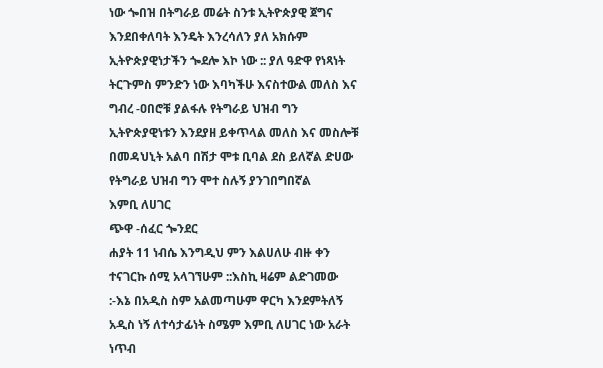ነው ጐበዝ በትግራይ መሬት ስንቱ ኢትዮጵያዊ ጀግና እንደበቀለባት እንዴት እንረሳለን ያለ አክሱም ኢትዮጵያዊነታችን ጐደሎ እኮ ነው :: ያለ ዓድዋ የነጻነት ትርጉምስ ምንድን ነው እባካችሁ እናስተውል መለስ እና ግብረ -ዐበሮቹ ያልፋሉ የትግራይ ህዝብ ግን ኢትዮጵያዊነቱን እንደያዘ ይቀጥላል መለስ እና መስሎቹ በመዳህኒት አልባ በሽታ ሞቱ ቢባል ደስ ይለኛል ድሀው የትግራይ ህዝብ ግን ሞተ ስሉኝ ያንገበግበኛል
እምቢ ለሀገር
ጭዋ -ሰፈር ጐንደር
ሐያት 11 ነብሴ እንግዲህ ምን እልሀለሁ ብዙ ቀን ተናገርኩ ሰሚ አላገኘሁም ::እስኪ ዛሬም ልድገመው :-እኔ በአዲስ ስም አልመጣሁም ዋርካ እንደምትለኝ አዲስ ነኝ ለተሳታፊነት ስሜም እምቢ ለሀገር ነው አራት ነጥብ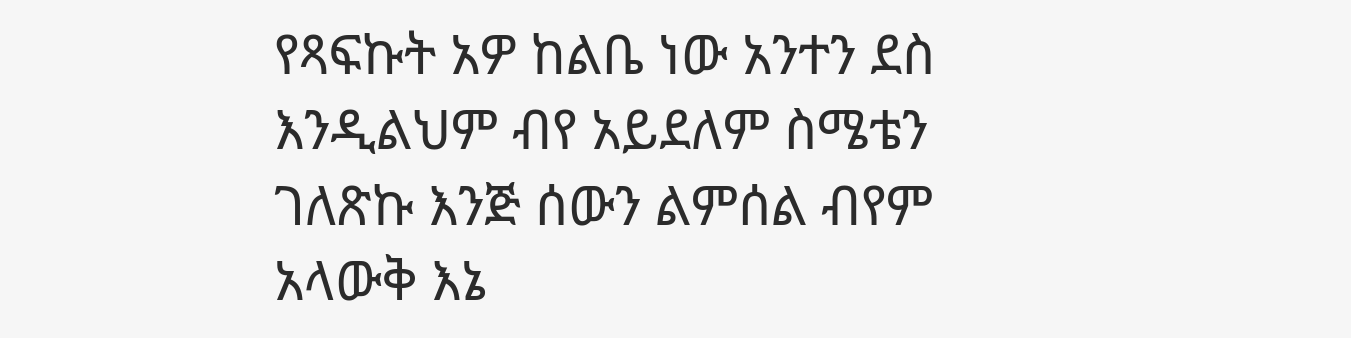የጻፍኩት አዎ ከልቤ ነው አንተን ደስ እንዲልህም ብየ አይደለም ስሜቴን ገለጽኩ እንጅ ሰውን ልምሰል ብየም አላውቅ እኔ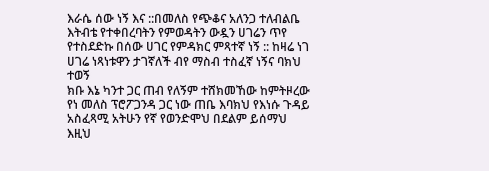እራሴ ሰው ነኝ እና ::በመለስ የጭቆና አለንጋ ተለብልቤ እትብቴ የተቀበረባትን የምወዳትን ውዷን ሀገሬን ጥየ የተስደድኩ በሰው ሀገር የምዳክር ምጻተኛ ነኝ :: ከዛሬ ነገ ሀገሬ ነጻነቱዋን ታገኛለች ብየ ማስብ ተስፈኛ ነኝና ባክህ ተወኝ
ክቡ እኔ ካንተ ጋር ጠብ የለኝም ተሸክመኸው ከምትዞረው የነ መለስ ፕሮፖጋንዳ ጋር ነው ጠቤ እባክህ የእነሱ ጉዳይ አስፈጻሚ አትሁን የኛ የወንድሞህ በደልም ይሰማህ እዚህ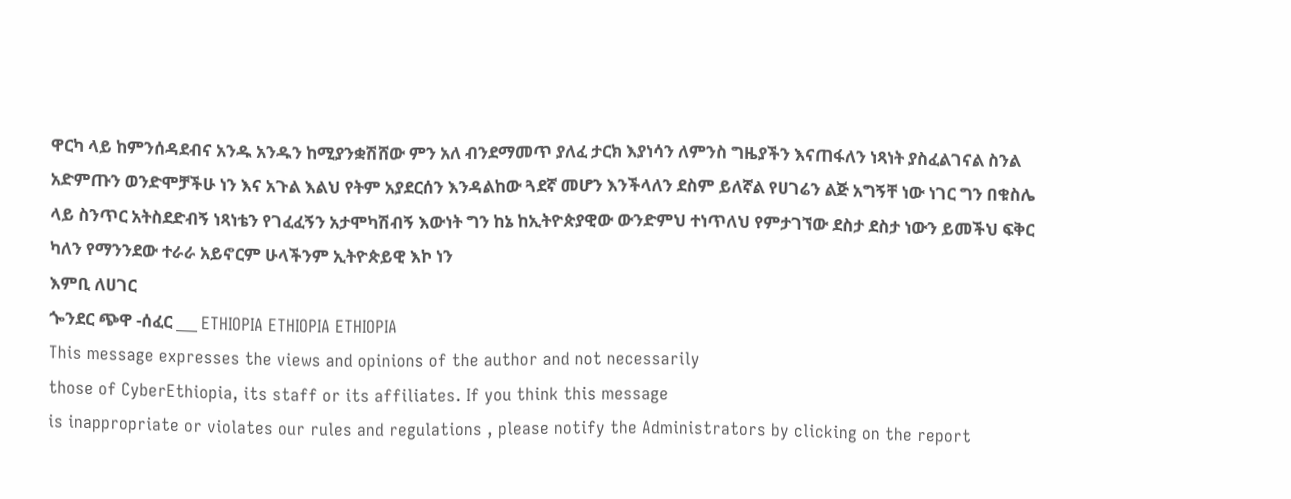ዋርካ ላይ ከምንሰዳደብና አንዱ አንዱን ከሚያንቋሽሸው ምን አለ ብንደማመጥ ያለፈ ታርክ እያነሳን ለምንስ ግዜያችን እናጠፋለን ነጻነት ያስፈልገናል ስንል አድምጡን ወንድሞቻችሁ ነን እና አጉል እልህ የትም አያደርሰን እንዳልከው ጓደኛ መሆን እንችላለን ደስም ይለኛል የሀገሬን ልጅ አግኝቸ ነው ነገር ግን በቁስሌ ላይ ስንጥር አትስደድብኝ ነጻነቴን የገፈፈኝን አታሞካሽብኝ እውነት ግን ከኔ ከኢትዮጵያዊው ውንድምህ ተነጥለህ የምታገኘው ደስታ ደስታ ነውን ይመችህ ፍቅር ካለን የማንንደው ተራራ አይኖርም ሁላችንም ኢትዮጵይዊ እኮ ነን
እምቢ ለሀገር
ጐንደር ጭዋ -ሰፈር ___ ETHIOPIA ETHIOPIA ETHIOPIA
This message expresses the views and opinions of the author and not necessarily
those of CyberEthiopia, its staff or its affiliates. If you think this message
is inappropriate or violates our rules and regulations , please notify the Administrators by clicking on the report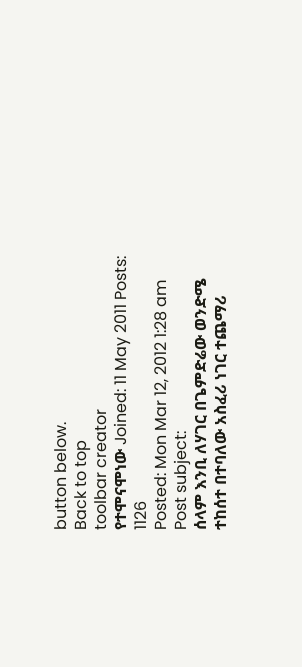button below.
Back to top
toolbar creator
የተሞናሞነው Joined: 11 May 2011 Posts: 1126
Posted: Mon Mar 12, 2012 1:28 am Post subject:
ሰላም እንቢ ለሃገር በጌምድሬው ወንድሜ
ተከሰተ በተባለው አስፈሪ ነገር ተጨማሪ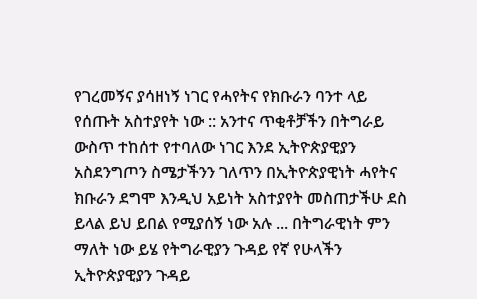የገረመኝና ያሳዘነኝ ነገር የሓየትና የክቡራን ባንተ ላይ የሰጡት አስተያየት ነው :: አንተና ጥቂቶቻችን በትግራይ ውስጥ ተከሰተ የተባለው ነገር እንደ ኢትዮጵያዊያን አስደንግጦን ስሜታችንን ገለጥን በኢትዮጵያዊነት ሓየትና ክቡራን ደግሞ እንዲህ አይነት አስተያየት መስጠታችሁ ደስ ይላል ይህ ይበል የሚያሰኝ ነው አሉ ... በትግራዊነት ምን ማለት ነው ይሄ የትግራዊያን ጉዳይ የኛ የሁላችን ኢትዮጵያዊያን ጉዳይ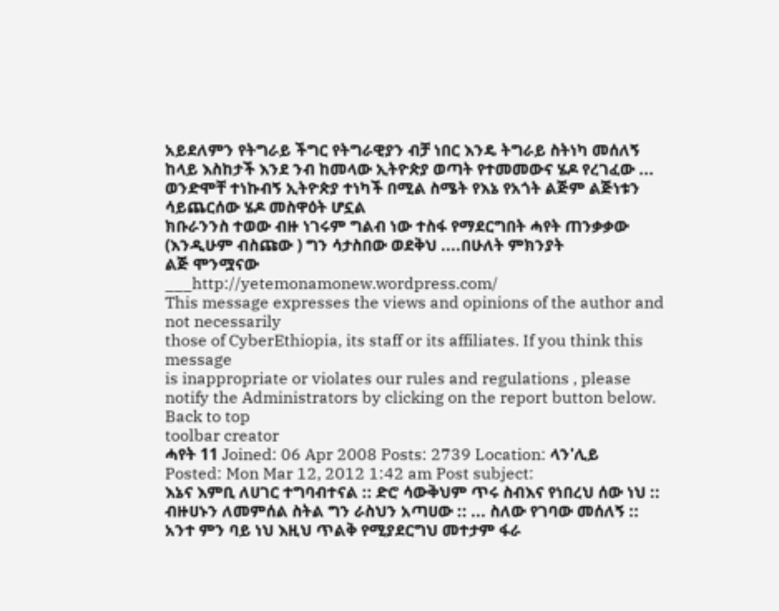አይደለምን የትግራይ ችግር የትግራዊያን ብቻ ነበር እንዴ ትግራይ ስትነካ መሰለኝ ከላይ እስከታች እንደ ንብ ከመላው ኢትዮጵያ ወጣት የተመመውና ሄዶ የረገፈው ... ወንድሞቸ ተነኩብኝ ኢትዮጵያ ተነካች በሚል ስሜት የእኔ የአጎት ልጅም ልጅነቱን ሳይጨርሰው ሄዶ መስዋዕት ሆኗል
ክቡራንንስ ተወው ብዙ ነገሩም ግልብ ነው ተስፋ የማደርግበት ሓየት ጠንቃቃው (እንዲሁም ብስጩው ) ግን ሳታስበው ወደቅህ ....በሁለት ምክንያት
ልጅ ሞንሟናው
___http://yetemonamonew.wordpress.com/
This message expresses the views and opinions of the author and not necessarily
those of CyberEthiopia, its staff or its affiliates. If you think this message
is inappropriate or violates our rules and regulations , please notify the Administrators by clicking on the report button below.
Back to top
toolbar creator
ሓየት 11 Joined: 06 Apr 2008 Posts: 2739 Location: ላን'ሊይ
Posted: Mon Mar 12, 2012 1:42 am Post subject:
እኔና እምቢ ለሀገር ተግባብተናል :: ድሮ ሳውቅህም ጥሩ ስብእና የነበረህ ሰው ነህ :: ብዙሀኑን ለመምሰል ስትል ግን ራስህን አጣሀው :: ... ስለው የገባው መሰለኝ :: አንተ ምን ባይ ነህ እዚህ ጥልቅ የሚያደርግህ መተታም ፋራ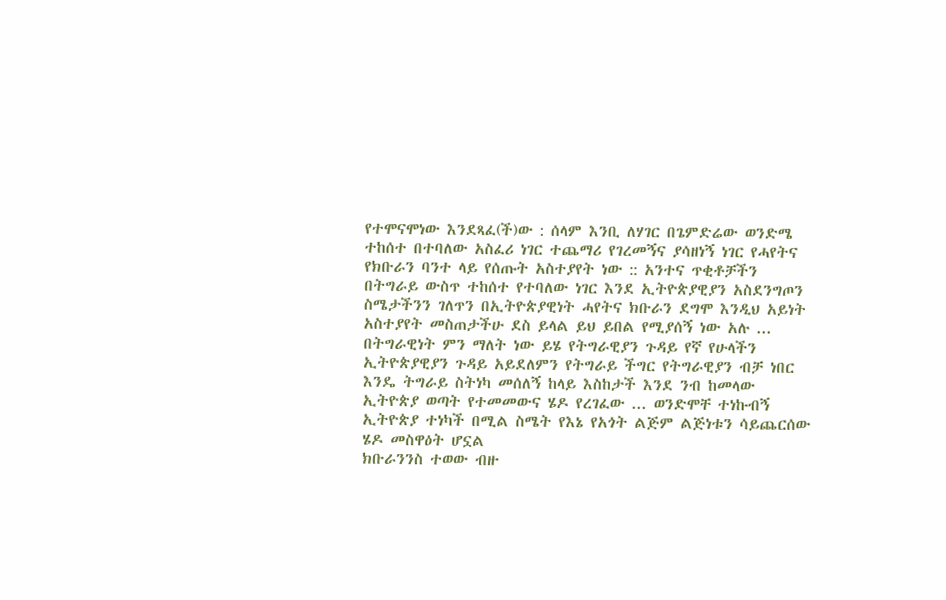የተሞናሞነው እንደጻፈ(ች)ው : ሰላም እንቢ ለሃገር በጌምድሬው ወንድሜ
ተከሰተ በተባለው አስፈሪ ነገር ተጨማሪ የገረመኝና ያሳዘነኝ ነገር የሓየትና የክቡራን ባንተ ላይ የሰጡት አስተያየት ነው :: አንተና ጥቂቶቻችን በትግራይ ውስጥ ተከሰተ የተባለው ነገር እንደ ኢትዮጵያዊያን አስደንግጦን ስሜታችንን ገለጥን በኢትዮጵያዊነት ሓየትና ክቡራን ደግሞ እንዲህ አይነት አስተያየት መስጠታችሁ ደስ ይላል ይህ ይበል የሚያሰኝ ነው አሉ ... በትግራዊነት ምን ማለት ነው ይሄ የትግራዊያን ጉዳይ የኛ የሁላችን ኢትዮጵያዊያን ጉዳይ አይደለምን የትግራይ ችግር የትግራዊያን ብቻ ነበር እንዴ ትግራይ ስትነካ መሰለኝ ከላይ እስከታች እንደ ንብ ከመላው ኢትዮጵያ ወጣት የተመመውና ሄዶ የረገፈው ... ወንድሞቸ ተነኩብኝ ኢትዮጵያ ተነካች በሚል ስሜት የእኔ የአጎት ልጅም ልጅነቱን ሳይጨርሰው ሄዶ መስዋዕት ሆኗል
ክቡራንንስ ተወው ብዙ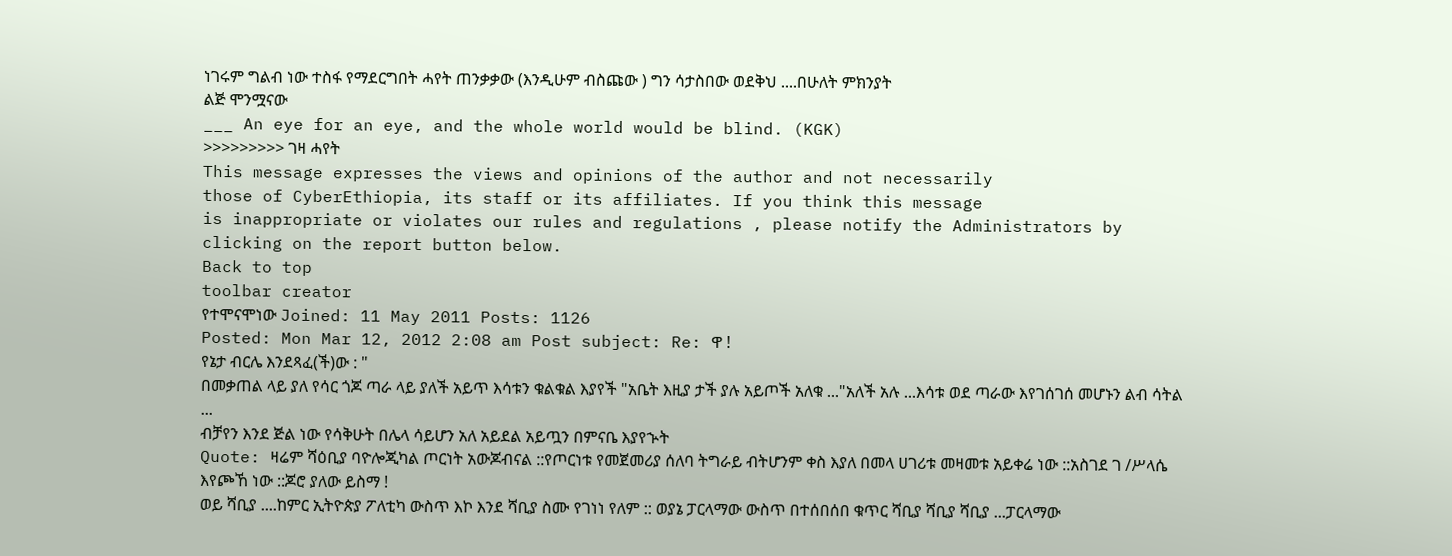ነገሩም ግልብ ነው ተስፋ የማደርግበት ሓየት ጠንቃቃው (እንዲሁም ብስጩው ) ግን ሳታስበው ወደቅህ ....በሁለት ምክንያት
ልጅ ሞንሟናው
___ An eye for an eye, and the whole world would be blind. (KGK)
>>>>>>>>> ገዛ ሓየት
This message expresses the views and opinions of the author and not necessarily
those of CyberEthiopia, its staff or its affiliates. If you think this message
is inappropriate or violates our rules and regulations , please notify the Administrators by clicking on the report button below.
Back to top
toolbar creator
የተሞናሞነው Joined: 11 May 2011 Posts: 1126
Posted: Mon Mar 12, 2012 2:08 am Post subject: Re: ዋ !
የኔታ ብርሌ እንደጻፈ(ች)ው : "
በመቃጠል ላይ ያለ የሳር ጎጆ ጣራ ላይ ያለች አይጥ እሳቱን ቁልቁል እያየች "አቤት እዚያ ታች ያሉ አይጦች አለቁ ..."አለች አሉ ...እሳቱ ወደ ጣራው እየገሰገሰ መሆኑን ልብ ሳትል ...
ብቻየን እንደ ጅል ነው የሳቅሁት በሌላ ሳይሆን አለ አይደል አይጧን በምናቤ እያየኍት
Quote: ዛሬም ሻዕቢያ ባዮሎጂካል ጦርነት አውጆብናል ::የጦርነቱ የመጀመሪያ ሰለባ ትግራይ ብትሆንም ቀስ እያለ በመላ ሀገሪቱ መዛመቱ አይቀሬ ነው ::አስገደ ገ /ሥላሴ እየጮኸ ነው ::ጆሮ ያለው ይስማ !
ወይ ሻቢያ ....ከምር ኢትዮጵያ ፖለቲካ ውስጥ እኮ እንደ ሻቢያ ስሙ የገነነ የለም :: ወያኔ ፓርላማው ውስጥ በተሰበሰበ ቁጥር ሻቢያ ሻቢያ ሻቢያ ...ፓርላማው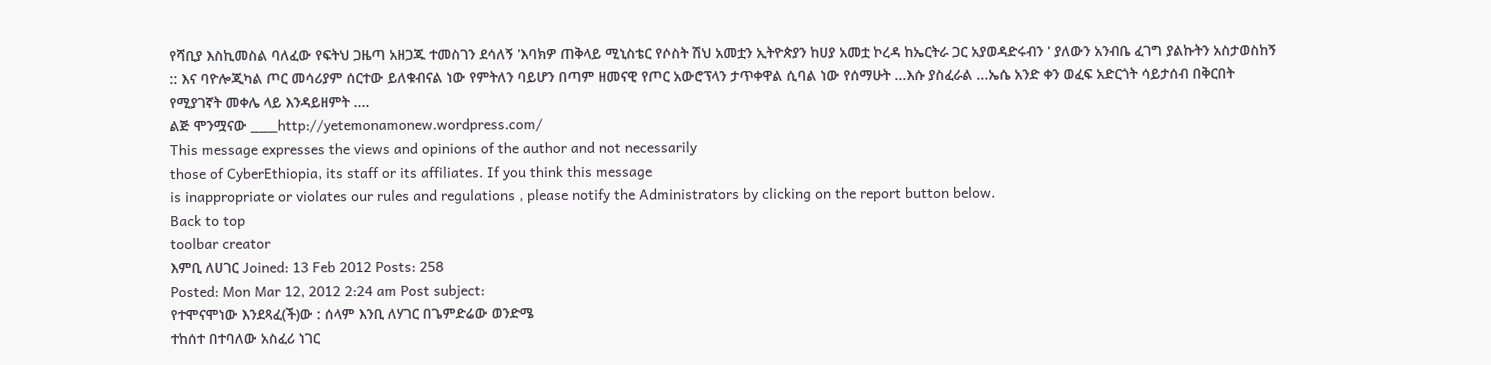የሻቢያ እስኪመስል ባለፈው የፍትህ ጋዜጣ አዘጋጁ ተመስገን ደሳለኝ 'እባክዎ ጠቅላይ ሚኒስቴር የሶስት ሽህ አመቷን ኢትዮጵያን ከሀያ አመቷ ኮረዳ ከኤርትራ ጋር አያወዳድሩብን ' ያለውን አንብቤ ፈገግ ያልኩትን አስታወስከኝ :: እና ባዮሎጂካል ጦር መሳሪያም ሰርተው ይለቁብናል ነው የምትለን ባይሆን በጣም ዘመናዊ የጦር አውሮፕላን ታጥቀዋል ሲባል ነው የሰማሁት ...እሱ ያስፈራል ...ኤሴ አንድ ቀን ወፈፍ አድርጎት ሳይታሰብ በቅርበት የሚያገኛት መቀሌ ላይ እንዳይዘምት ....
ልጅ ሞንሟናው ___http://yetemonamonew.wordpress.com/
This message expresses the views and opinions of the author and not necessarily
those of CyberEthiopia, its staff or its affiliates. If you think this message
is inappropriate or violates our rules and regulations , please notify the Administrators by clicking on the report button below.
Back to top
toolbar creator
እምቢ ለሀገር Joined: 13 Feb 2012 Posts: 258
Posted: Mon Mar 12, 2012 2:24 am Post subject:
የተሞናሞነው እንደጻፈ(ች)ው : ሰላም እንቢ ለሃገር በጌምድሬው ወንድሜ
ተከሰተ በተባለው አስፈሪ ነገር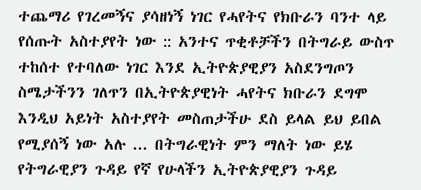ተጨማሪ የገረመኝና ያሳዘነኝ ነገር የሓየትና የክቡራን ባንተ ላይ የሰጡት አስተያየት ነው :: አንተና ጥቂቶቻችን በትግራይ ውስጥ ተከሰተ የተባለው ነገር እንደ ኢትዮጵያዊያን አስደንግጦን ስሜታችንን ገለጥን በኢትዮጵያዊነት ሓየትና ክቡራን ደግሞ እንዲህ አይነት አስተያየት መስጠታችሁ ደስ ይላል ይህ ይበል የሚያሰኝ ነው አሉ ... በትግራዊነት ምን ማለት ነው ይሄ የትግራዊያን ጉዳይ የኛ የሁላችን ኢትዮጵያዊያን ጉዳይ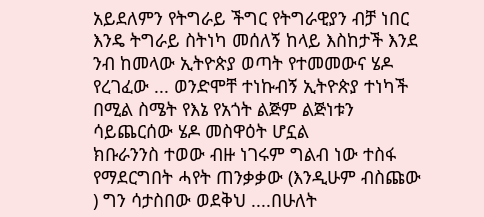አይደለምን የትግራይ ችግር የትግራዊያን ብቻ ነበር እንዴ ትግራይ ስትነካ መሰለኝ ከላይ እስከታች እንደ ንብ ከመላው ኢትዮጵያ ወጣት የተመመውና ሄዶ የረገፈው ... ወንድሞቸ ተነኩብኝ ኢትዮጵያ ተነካች በሚል ስሜት የእኔ የአጎት ልጅም ልጅነቱን ሳይጨርሰው ሄዶ መስዋዕት ሆኗል
ክቡራንንስ ተወው ብዙ ነገሩም ግልብ ነው ተስፋ የማደርግበት ሓየት ጠንቃቃው (እንዲሁም ብስጩው ) ግን ሳታስበው ወደቅህ ....በሁለት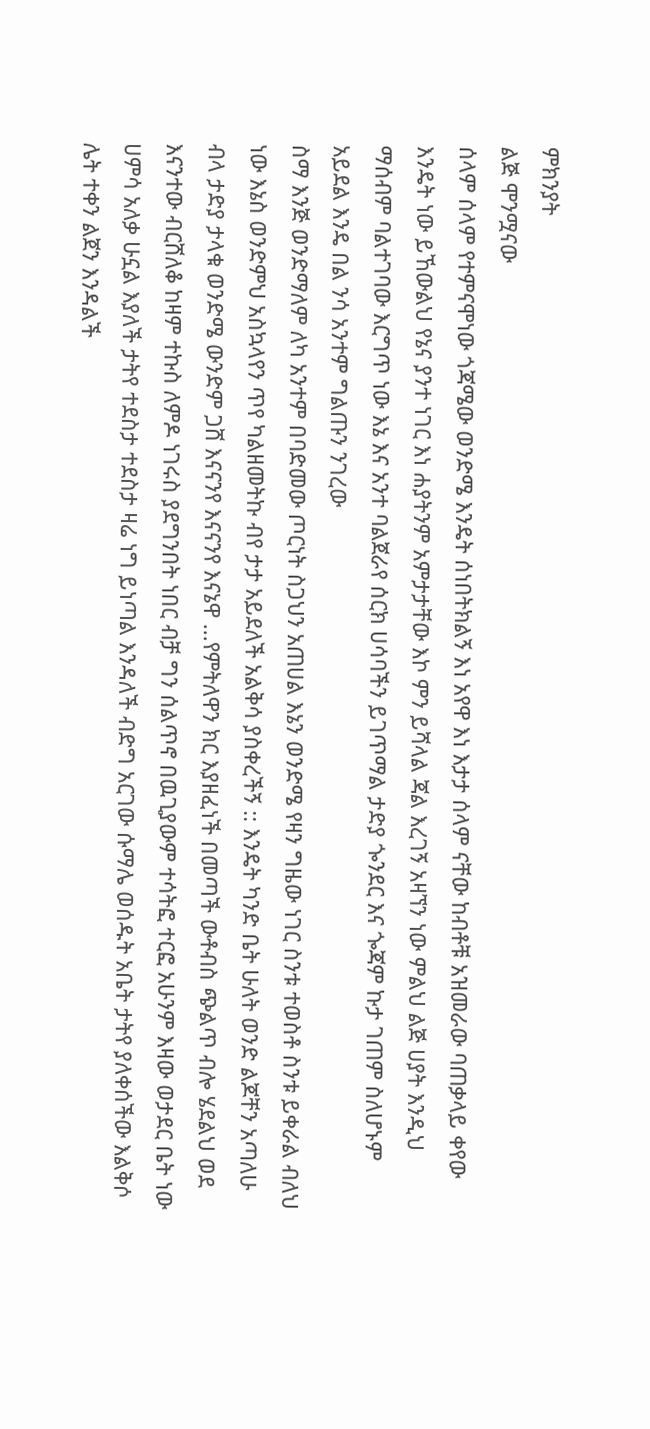ምክንያት
ልጅ ሞንሟናው
ሰላም ሰላም የተምናሞነው ጎጃሜው ወንድሜ እንዴት ሰነበትክልኝ እነ አየዋ እነ እታታ ሰላም ናቸው ከብቶቹ አዝመራው ባጠቃላይ ቀየው እንዴት ነው ይኸውልህ የኔና ያንተ ነገር እነ ሐያትንም አምታታቸው እኮ ምን ይሻላል ጃል እረገኝ አዛኘን ነው ምልህ ልጅ ሀያት እንዲህ ማሰብም ባልተገባው እርግጥ ነው እኔ እና አንተ ባልጀራየ ሰርክ ሀሳባችን ይገጥማል ታድያ ጐንደር እና ጐጃም ኩታ ገጠም ስለሆኑም አይደል እንዴ በል ንሳ አንተም ግልጡን ንገረው
ስማ እንጅ ወንድማለም ለካ አንተም በባድመው ጦርነት ስጋህን አጠሀል እኔን ወንድሜ የዛን ግዜው ነገር ስንቱ ተወስቶ ስንቱ ይቀራል ብለህ ነው እኔስ ወንድምህ አስኳላየን ጥየ ካልዘመትኩ ብየ ታታ አይደለች አልቅሳ ያስቀረችኝ :: እንዴት ካንድ ቤት ሁለት ወንድ ልጆቸን አጣለሁ ብላ ታድያ ታላቁ ወንድሜ ውንድም ጋሸ እናናንየ እናናንየ እናኔዋ ...የምትለዋን ክር እያዘፈነች በመጣች ውቶብስ ጭልጥ ብሎ ሄደልህ ወደ እናንተው ብርሸለቆ ከዛም ተኩስ ለምዶ ነገሩስ ያደግንበት ነበር ብቻ ግን ሰልጥኖ በዉጊያውም ተሳትፎ ተርፎ አሁንም እዛው ወታደር ቤት ነው ሀምሳ አለቃ ሁኗል እያለች ታትየ ተደስታ ተደስታ ዛሬ ነግ ይነጣል እንዳለች ብድግ አርገው ሱማሌ ወሰዱት አቤት ታትየ ያለቀሰችው እልቅሶ ሌት ተቀን ልጀን እንዳልች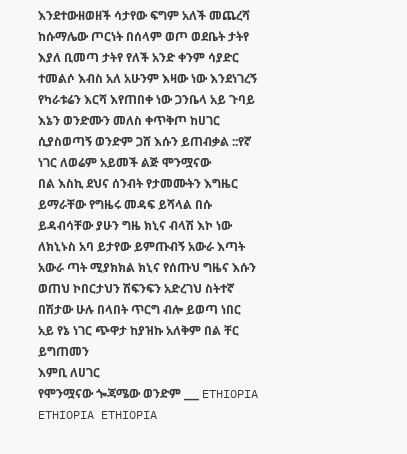እንደተውዘወዘች ሳታየው ፍግም አለች መጨረሻ ከሱማሌው ጦርነት በሰላም ወጦ ወደቤት ታትየ እያለ ቢመጣ ታትየ የለች አንድ ቀንም ሳያድር ተመልሶ እብስ አለ አሁንም እዛው ነው እንደነገረኝ የካራቱሬን እርሻ እየጠበቀ ነው ጋንቤላ አይ ጉባይ እኔን ወንድሙን መለስ ቀጥቅጦ ከሀገር ሲያስወጣኝ ወንድም ጋሸ እሱን ይጠብቃል ::የኛ ነገር ለወሬም አይመች ልጅ ሞንሟናው
በል እስኪ ደህና ሰንብት የታመሙትን እግዜር ይማራቸው የግዜሩ መዳፍ ይሻላል በሱ ይዳብሳቸው ያሁን ግዜ ክኒና ብላሽ እኮ ነው ለክኒኑስ አባ ይታየው ይምጡብኝ አውራ እጣት አውራ ጣት ሚያክክል ክኒና የሰጡህ ግዜና እሱን ወጠህ ኮበርታህን ሽፍንፍን አድረገህ ስትተኛ በሽታው ሁሉ በላበት ጥርግ ብሎ ይወጣ ነበር
አይ የኔ ነገር ጭዋታ ከያዝኩ አለቅም በል ቸር ይግጠመን
እምቢ ለሀገር
የሞንሟናው ጐጃሜው ወንድም ___ ETHIOPIA ETHIOPIA ETHIOPIA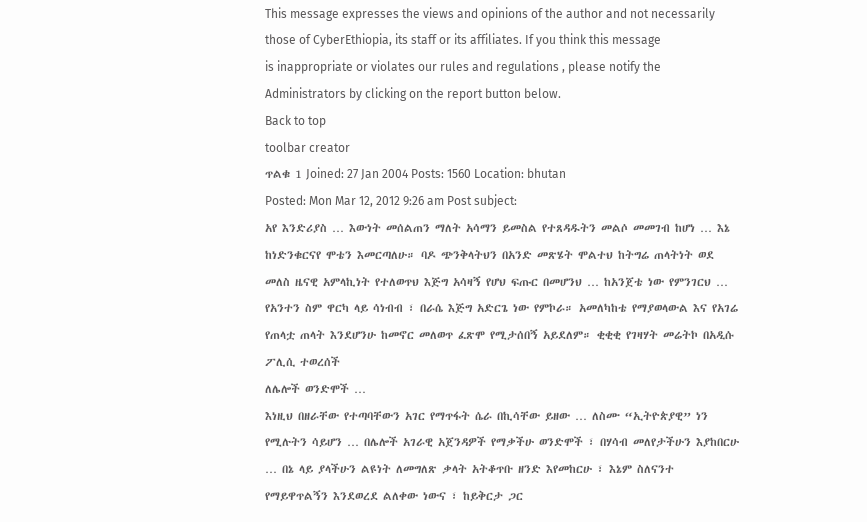This message expresses the views and opinions of the author and not necessarily
those of CyberEthiopia, its staff or its affiliates. If you think this message
is inappropriate or violates our rules and regulations , please notify the Administrators by clicking on the report button below.
Back to top
toolbar creator
ጥልቁ 1 Joined: 27 Jan 2004 Posts: 1560 Location: bhutan
Posted: Mon Mar 12, 2012 9:26 am Post subject:
አየ እንድሪያስ … እውነት መሰልጠን ማለት አሳማን ይመስል የተጸዳዱትን መልሶ መመገብ ከሆነ … እኔ ከነድንቁርናየ ሞቴን እመርጣለሁ። ባዶ ጭንቅላትህን በአንድ መጽሄት ሞልተህ ከትግሬ ጠላትነት ወደ መለስ ዜናዊ አምላኪነት የተለወጥህ እጅግ አሳዛኝ የሆህ ፍጡር በመሆንህ … ከአንጀቴ ነው የምንገርህ … የአንተን ስም ዋርካ ላይ ሳነብብ ፣ በራሴ እጅግ አድርጌ ነው የምኮራ። አመለካከቴ የማያወላውል እና የአገሬ የጠላቷ ጠላት እንደሆንሁ ከመኖር መለወጥ ፈጽሞ የሚታሰበኝ አይደለም። ቂቂቂ የገዛሃት መሬትኮ በአዲሱ ፖሊሲ ተወረሰች
ለሌሎች ወንድሞች …
እነዚህ በዘራቸው የተጣባቸውን አገር የማጥፋት ሴራ በኪሳቸው ይዘው … ለስሙ “ኢትዮጵያዊ” ነን የሚሉትን ሳይሆን … በሌሎች አገራዊ አጀንዳዎች የማቃችሁ ወንድሞች ፣ በሃሳብ መለየታችሁን እያከበርሁ … በኔ ላይ ያላችሁን ልዩነት ለመግለጽ ቃላት አትቆጥቡ ዘንድ እየመከርሁ ፣ እኔም ስለናንተ የማይዋጥልኝን እንደወረደ ልለቀው ነውና ፣ ከይቅርታ ጋር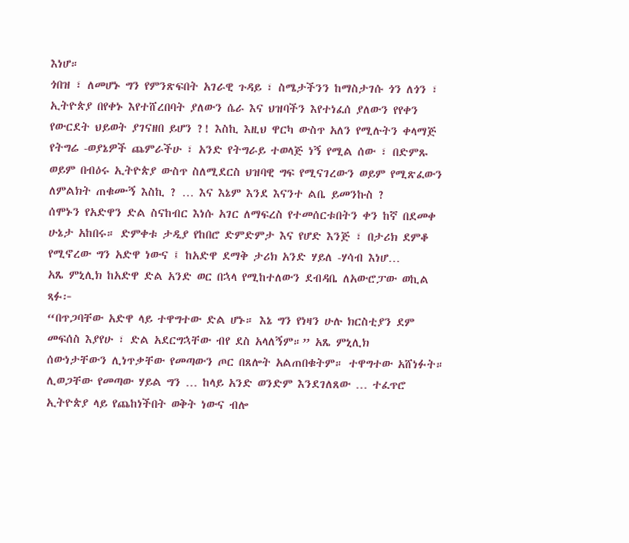እነሆ።
ጎበዝ ፣ ለመሆኑ ግን የምንጽፍበት አገራዊ ጉዳይ ፣ ስሜታችንን ከማስታገሱ ጎን ለጎን ፣ ኢትዮጵያ በየቀኑ እየተሸረበባት ያለውን ሴራ እና ህዝባችን እየተነፈሰ ያለውን የየቀን የውርደት ህይወት ያገናዘበ ይሆን ?! እስኪ እዚህ ዋርካ ውስጥ አለን የሚሉትን ቀላማጅ የትግሬ -ወያኔዎች ጨምራችሁ ፣ አንድ የትግራይ ተወላጅ ነኝ የሚል ሰው ፣ በድምጹ ወይም በብዕሩ ኢትዮጵያ ውስጥ ስለሚደርስ ህዝባዊ ግፍ የሚናገረውን ወይም የሚጽፈውን ለምልክት ጠቁሙኝ እስኪ ? … እና እኔም እንደ እናንተ ልቤ ይመንኩስ ?
ሰሞኑን የአድዋን ድል ስናከብር እነሱ አገር ለማፍረስ የተመሰርቱበትን ቀን ከኛ በደመቀ ሁኔታ አከበሩ። ድምቀቱ ታዲያ የከበሮ ድምድምታ እና የሆድ እንጅ ፣ በታሪክ ደምቆ የሚኖረው ግን አድዋ ነውና ፤ ከአድዋ ደማቅ ታሪክ አንድ ሃይለ -ሃሳብ እነሆ…
አጼ ምኒሊክ ከአድዋ ድል አንድ ወር በኋላ የሚከተለውን ደብዳቤ ለአውሮፓው ወኪል ጻፉ፦
“በጥጋባቸው አድዋ ላይ ተዋግተው ድል ሆኑ። እኔ ግን የነዛን ሁሉ ክርስቲያን ደም መፍሰስ እያየሁ ፣ ድል አደርግኋቸው ብየ ደስ አላለኝም።” አጼ ምኒሊክ
ሰውነታቸውን ሊነጥቃቸው የመጣውን ጦር በጸሎት አልጠበቁትም። ተዋግተው አሸነፉት። ሊወጋቸው የመጣው ሃይል ግን … ከላይ አንድ ወንድም እንደገለጸው … ተፈጥሮ ኢትዮጵያ ላይ የጨከነችበት ወቅት ነውና ብሎ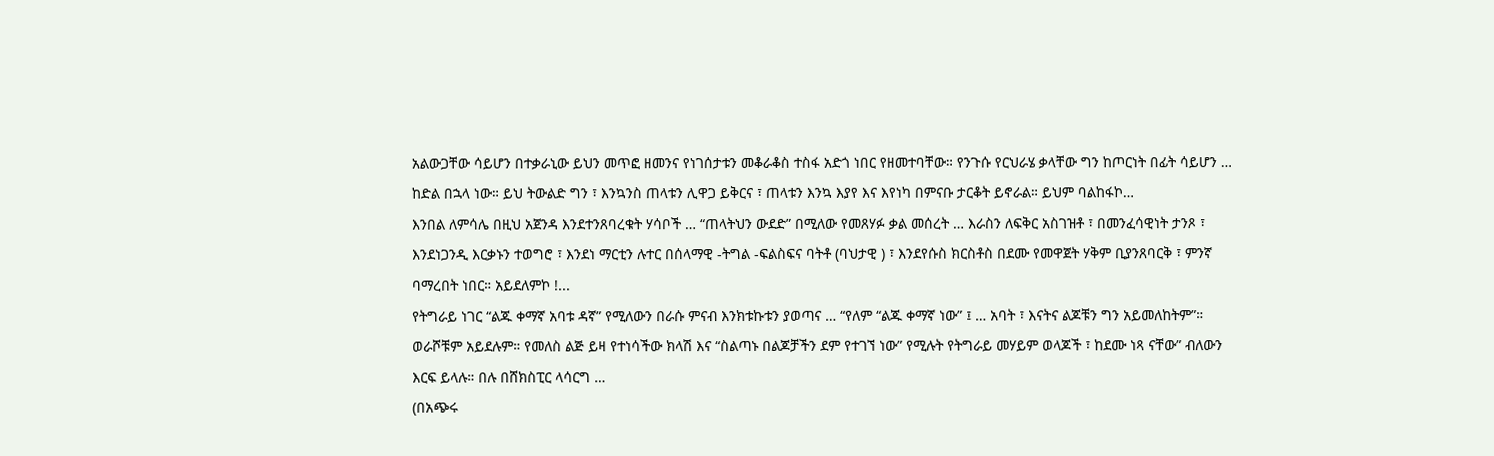አልውጋቸው ሳይሆን በተቃራኒው ይህን መጥፎ ዘመንና የነገሰታቱን መቆራቆስ ተስፋ አድጎ ነበር የዘመተባቸው። የንጉሱ የርህራሄ ቃላቸው ግን ከጦርነት በፊት ሳይሆን … ከድል በኋላ ነው። ይህ ትውልድ ግን ፣ እንኳንስ ጠላቱን ሊዋጋ ይቅርና ፣ ጠላቱን እንኳ እያየ እና እየነካ በምናቡ ታርቆት ይኖራል። ይህም ባልከፋኮ…
እንበል ለምሳሌ በዚህ አጀንዳ እንደተንጸባረቁት ሃሳቦች … “ጠላትህን ውደድ” በሚለው የመጸሃፉ ቃል መሰረት … እራስን ለፍቅር አስገዝቶ ፣ በመንፈሳዊነት ታንጾ ፣ እንደነጋንዲ እርቃኑን ተወግሮ ፣ እንደነ ማርቲን ሉተር በሰላማዊ -ትግል -ፍልስፍና ባትቶ (ባህታዊ ) ፣ እንደየሱስ ክርስቶስ በደሙ የመዋጀት ሃቅም ቢያንጸባርቅ ፣ ምንኛ ባማረበት ነበር። አይደለምኮ !...
የትግራይ ነገር “ልጁ ቀማኛ አባቱ ዳኛ” የሚለውን በራሱ ምናብ እንክቱኩቱን ያወጣና … “የለም “ልጁ ቀማኛ ነው” ፤ … አባት ፣ እናትና ልጆቹን ግን አይመለከትም”። ወራሾቹም አይደሉም። የመለስ ልጅ ይዛ የተነሳችው ክላሽ እና “ስልጣኑ በልጆቻችን ደም የተገኘ ነው” የሚሉት የትግራይ መሃይም ወላጆች ፣ ከደሙ ነጻ ናቸው” ብለውን እርፍ ይላሉ። በሉ በሸክስፒር ላሳርግ …
(በአጭሩ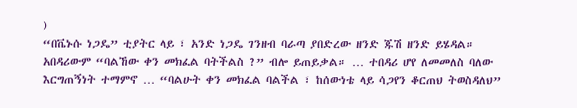)
“በቬኑሱ ነጋዴ” ቲያትር ላይ ፣ አንድ ነጋዴ ገንዘብ ባራጣ ያበድረው ዘንድ ጁሽ ዘንድ ይሄዳል። አበዳሪውም “ባልኸው ቀን መክፈል ባትችልስ ?” ብሎ ይጠይቃል። … ተበዳሪ ሆየ ለመመለስ ባለው እርግጠኝነት ተማምኖ … “ባልሁት ቀን መክፈል ባልችል ፣ ከሰውነቴ ላይ ሳጋየን ቆርጠህ ትወስዳለህ”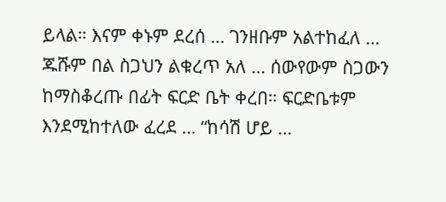ይላል። እናም ቀኑም ደረሰ … ገንዘቡም አልተከፈለ … ጁሹም በል ስጋህን ልቁረጥ አለ … ሰውየውም ስጋውን ከማስቆረጡ በፊት ፍርድ ቤት ቀረበ። ፍርድቤቱም እንደሚከተለው ፈረደ … “ከሳሽ ሆይ …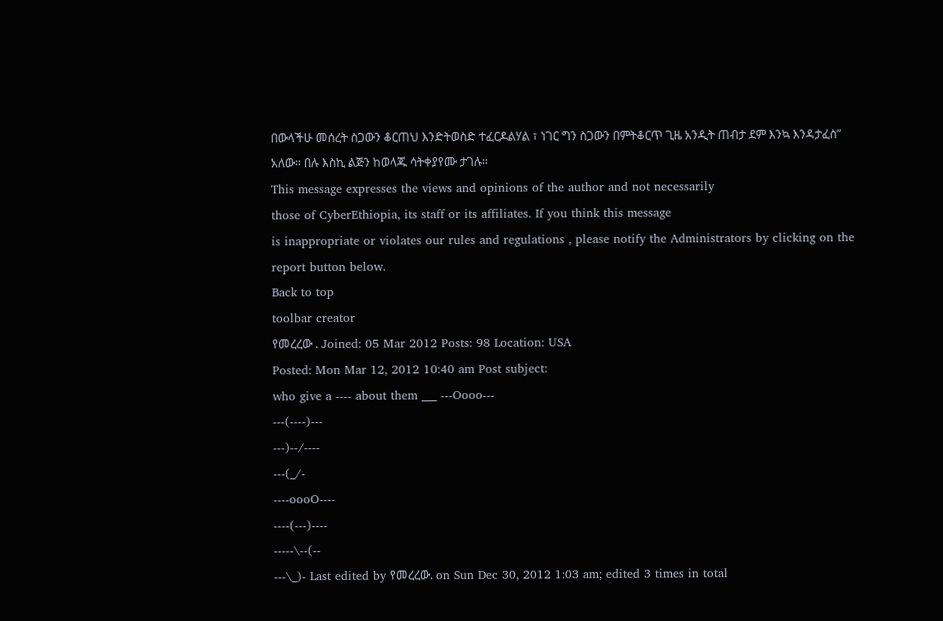በውላችሁ መሰረት ስጋውን ቆርጠህ እንድትወስድ ተፈርዶልሃል ፣ ነገር ግን ስጋውን በምትቆርጥ ጊዜ አንዲት ጠብታ ደም እንኳ እንዳታፈስ” አለው። በሉ እስኪ ልጅን ከወላጁ ሳትቀያየሙ ታገሉ።
This message expresses the views and opinions of the author and not necessarily
those of CyberEthiopia, its staff or its affiliates. If you think this message
is inappropriate or violates our rules and regulations , please notify the Administrators by clicking on the report button below.
Back to top
toolbar creator
የመረረው . Joined: 05 Mar 2012 Posts: 98 Location: USA
Posted: Mon Mar 12, 2012 10:40 am Post subject:
who give a ---- about them ___ ---Oooo---
---(----)---
---)--/----
---(_/-
----oooO----
----(---)----
-----\--(--
---\_)- Last edited by የመረረው. on Sun Dec 30, 2012 1:03 am; edited 3 times in total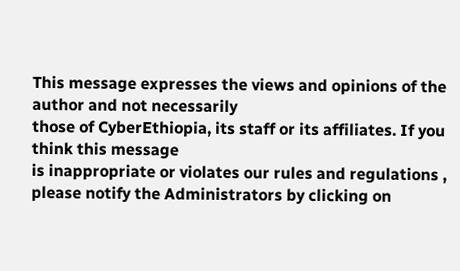This message expresses the views and opinions of the author and not necessarily
those of CyberEthiopia, its staff or its affiliates. If you think this message
is inappropriate or violates our rules and regulations , please notify the Administrators by clicking on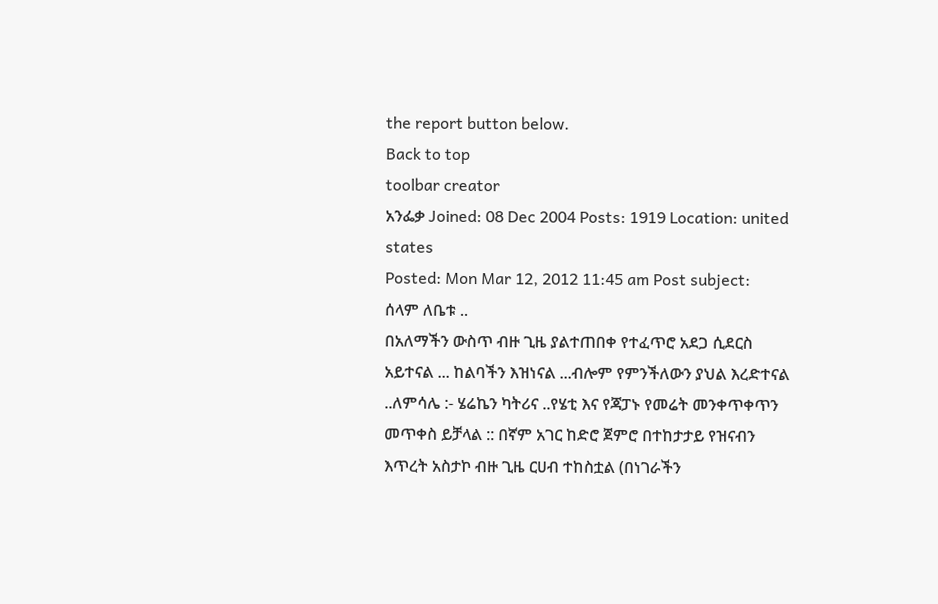the report button below.
Back to top
toolbar creator
አንፌቃ Joined: 08 Dec 2004 Posts: 1919 Location: united states
Posted: Mon Mar 12, 2012 11:45 am Post subject:
ሰላም ለቤቱ ..
በአለማችን ውስጥ ብዙ ጊዜ ያልተጠበቀ የተፈጥሮ አደጋ ሲደርስ አይተናል ... ከልባችን እዝነናል ...ብሎም የምንችለውን ያህል እረድተናል ..ለምሳሌ :- ሄሬኬን ካትሪና ..የሄቲ እና የጃፓኑ የመሬት መንቀጥቀጥን መጥቀስ ይቻላል :: በኛም አገር ከድሮ ጀምሮ በተከታታይ የዝናብን እጥረት አስታኮ ብዙ ጊዜ ርሀብ ተከስቷል (በነገራችን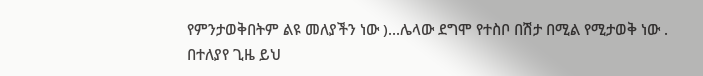የምንታወቅበትም ልዩ መለያችን ነው )...ሌላው ደግሞ የተስቦ በሽታ በሚል የሚታወቅ ነው .
በተለያየ ጊዜ ይህ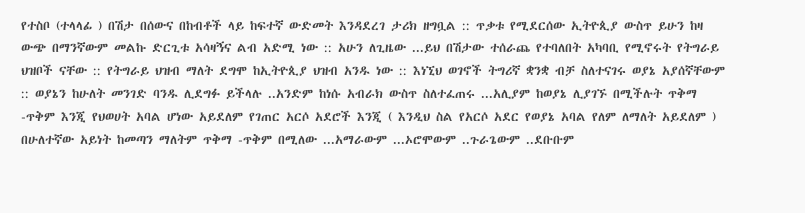የተስቦ (ተላላፊ ) በሽታ በሰውና በከብቶች ላይ ከፍተኛ ውድመት እንዳደረገ ታሪክ ዘግቧል :: ጥቃቱ የሚደርሰው ኢትዮጲያ ውስጥ ይሁን ከዛ ውጭ በማንኛውም መልኩ ድርጊቱ አሳዛኝና ልብ አድሚ ነው :: አሁን ለጊዜው ...ይህ በሽታው ተሰራጨ የተባለበት አካባቢ የሚኖሩት የትግራይ ህዝቦች ናቸው :: የትግራይ ህዝብ ማለት ደግሞ ከኢትዮጲያ ህዝብ አንዱ ነው :: እነኚህ ወገኖች ትግሪኛ ቋንቋ ብቻ ስለተናገሩ ወያኔ አያሰኛቸውም :: ወያኔን ከሁለት መንገድ ባንዱ ሊደግፉ ይችላሉ ..አንድም ከነሱ አብራክ ውስጥ ስለተፈጠሩ ...አሊያም ከወያኔ ሊያገኙ በሚችሉት ጥቅማ -ጥቅም እንጂ የህወሀት አባል ሆነው አይደለም የገጠር አርሶ አደሮች እንጂ ( እንዲህ ስል የአርሶ አደር የወያኔ አባል የለም ለማለት አይደለም ) በሁለተኛው አይነት ከመጣን ማለትም ጥቅማ -ጥቅም በሚለው ...አማራውም ...ኦሮሞውም ..ጉራጌውም ..ደቡቡም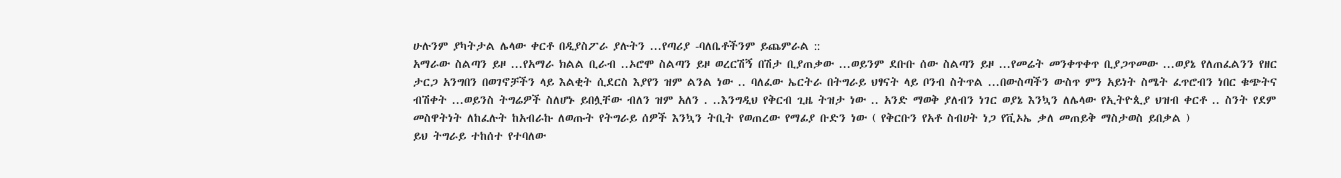ሁሉንም ያካትታል ሌላው ቀርቶ በዲያስፖራ ያሉትን ...የጣሪያ -ባለቤቶችንም ይጨምራል ::
አማራው ስልጣን ይዞ ...የአማራ ክልል ቢራብ ..ኦሮሞ ስልጣን ይዞ ወረርሽኝ በሽታ ቢያጠቃው ...ወይንም ደቡቡ ሰው ስልጣን ይዞ ...የመሬት መንቀጥቀጥ ቢያጋጥመው ...ወያኔ የለጠፈልንን የዘር ታርጋ አንግበን በወገኖቻችን ላይ እልቂት ሲደርስ እያየን ዝም ልንል ነው .. ባለፈው ኤርትራ በትግራይ ህፃናት ላይ ቦንብ ስትጥል ...በውስጣችን ውስጥ ምን አይነት ስሜት ፈጥሮብን ነበር ቁጭትና ብሽቀት ...ወይንስ ትግሬዎች ስለሆኑ ይበሏቸው ብለን ዝም አለን . ..እንግዲህ የቅርብ ጊዜ ትዝታ ነው .. አንድ ማወቅ ያለብን ነገር ወያኔ እንኳን ለሌላው የኢትዮጲያ ህዝብ ቀርቶ .. ስንት የደም መስዋትነት ለከፈሉት ከአብራኩ ለወጡት የትግራይ ሰዎች እንኳን ትቢት የወጠረው የማፊያ ቡድን ነው ( የቅርቡን የአቶ ስብሀት ነጋ የቪኦኤ ቃለ መጠይቅ ማስታወስ ይበቃል )
ይህ ትግራይ ተከሰተ የተባለው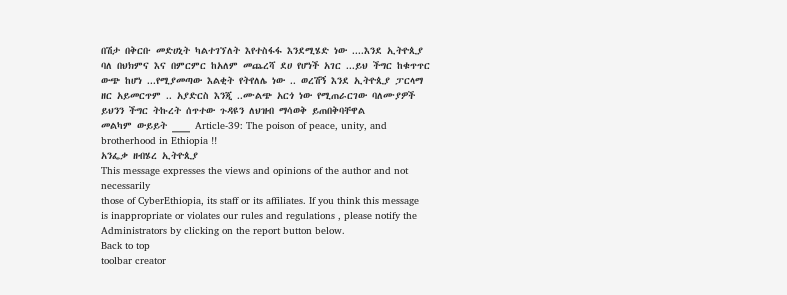በሽታ በቅርቡ መድሀኒት ካልተገኘለት እየተስፋፋ እንደሚሄድ ነው ....እንደ ኢትዮጲያ ባለ በህክምና እና በምርምር ከአለም መጨረሻ ደሀ የሆነች አገር ...ይህ ችግር ከቁጥጥር ውጭ ከሆነ ...የሚያመጣው እልቂት የትየለሌ ነው .. ወረሽኝ እንደ ኢትዮጲያ ፓርላማ ዘር አይመርጥም .. አያድርስ እንጂ ..ሙልጭ አርጎ ነው የሚጠራርገው ባለሙያዎች ይህንን ችግር ትኩረት ሰጥተው ጉዳዩን ለህዝብ ማሳወቅ ይጠበቅባቸዋል
መልካም ውይይት ___ Article-39: The poison of peace, unity, and brotherhood in Ethiopia !!
አንፌቃ ዘብሄረ ኢትዮጲያ
This message expresses the views and opinions of the author and not necessarily
those of CyberEthiopia, its staff or its affiliates. If you think this message
is inappropriate or violates our rules and regulations , please notify the Administrators by clicking on the report button below.
Back to top
toolbar creator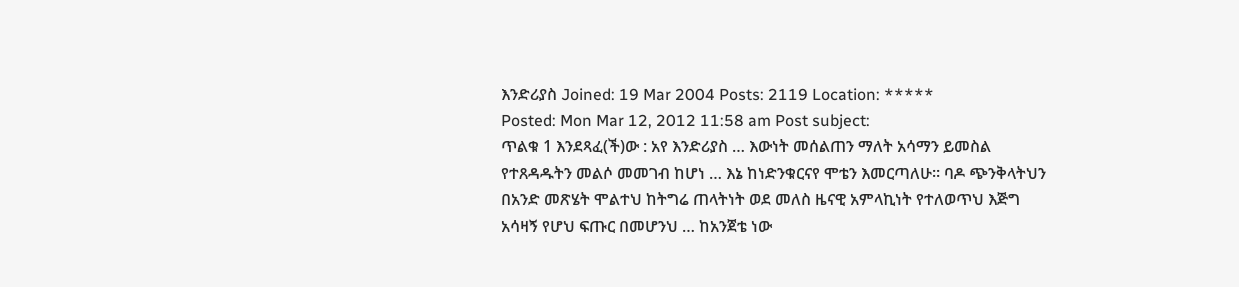እንድሪያስ Joined: 19 Mar 2004 Posts: 2119 Location: *****
Posted: Mon Mar 12, 2012 11:58 am Post subject:
ጥልቁ 1 እንደጻፈ(ች)ው : አየ እንድሪያስ … እውነት መሰልጠን ማለት አሳማን ይመስል የተጸዳዱትን መልሶ መመገብ ከሆነ … እኔ ከነድንቁርናየ ሞቴን እመርጣለሁ። ባዶ ጭንቅላትህን በአንድ መጽሄት ሞልተህ ከትግሬ ጠላትነት ወደ መለስ ዜናዊ አምላኪነት የተለወጥህ እጅግ አሳዛኝ የሆህ ፍጡር በመሆንህ … ከአንጀቴ ነው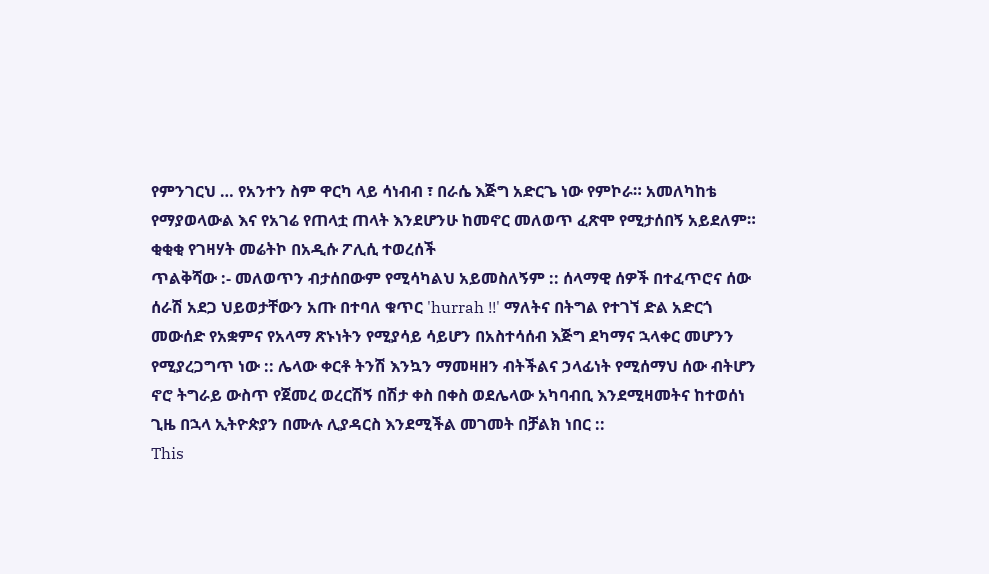የምንገርህ … የአንተን ስም ዋርካ ላይ ሳነብብ ፣ በራሴ እጅግ አድርጌ ነው የምኮራ። አመለካከቴ የማያወላውል እና የአገሬ የጠላቷ ጠላት እንደሆንሁ ከመኖር መለወጥ ፈጽሞ የሚታሰበኝ አይደለም። ቂቂቂ የገዛሃት መሬትኮ በአዲሱ ፖሊሲ ተወረሰች
ጥልቅሻው :- መለወጥን ብታሰበውም የሚሳካልህ አይመስለኝም :: ሰላማዊ ሰዎች በተፈጥሮና ሰው ሰራሽ አደጋ ህይወታቸውን አጡ በተባለ ቁጥር 'hurrah !!' ማለትና በትግል የተገኘ ድል አድርጎ መውሰድ የአቋምና የአላማ ጽኑነትን የሚያሳይ ሳይሆን በአስተሳሰብ እጅግ ደካማና ኋላቀር መሆንን የሚያረጋግጥ ነው :: ሌላው ቀርቶ ትንሽ እንኳን ማመዛዘን ብትችልና ኃላፊነት የሚሰማህ ሰው ብትሆን ኖሮ ትግራይ ውስጥ የጀመረ ወረርሽኝ በሽታ ቀስ በቀስ ወደሌላው አካባብቢ እንደሚዛመትና ከተወሰነ ጊዜ በኋላ ኢትዮጵያን በሙሉ ሊያዳርስ እንደሚችል መገመት በቻልክ ነበር ::
This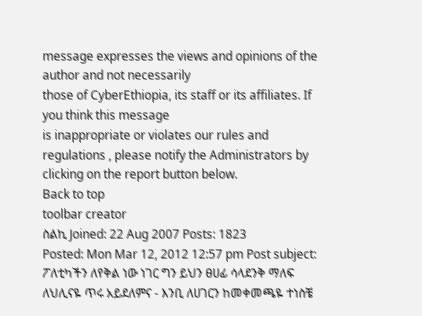message expresses the views and opinions of the author and not necessarily
those of CyberEthiopia, its staff or its affiliates. If you think this message
is inappropriate or violates our rules and regulations , please notify the Administrators by clicking on the report button below.
Back to top
toolbar creator
ስልኪ Joined: 22 Aug 2007 Posts: 1823
Posted: Mon Mar 12, 2012 12:57 pm Post subject:
ፖለቲካችን ለየቅል ነው ነገር ግን ይህን ፀሀፊ ሳላደንቅ ማለፍ ለህሊናዬ ጥሩ አይደለምና - እንቢ ለሀገርን ከመቀመጫዬ ተነስቼ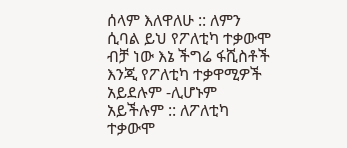ሰላም እለዋለሁ :: ለምን ሲባል ይህ የፖለቲካ ተቃውሞ ብቻ ነው እኔ ችግሬ ፋሺስቶች እንጂ የፖለቲካ ተቃዋሚዎች አይደሉም -ሊሆኑም አይችሉም :: ለፖለቲካ ተቃውሞ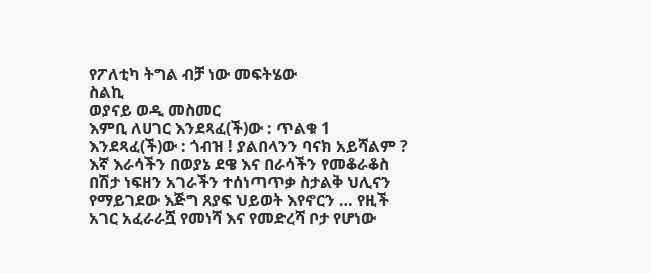የፖለቲካ ትግል ብቻ ነው መፍትሄው
ስልኪ
ወያናይ ወዲ መስመር
እምቢ ለሀገር እንደጻፈ(ች)ው : ጥልቁ 1 እንደጻፈ(ች)ው : ጎብዝ ! ያልበላንን ባናክ አይሻልም ? እኛ እራሳችን በወያኔ ደዌ እና በራሳችን የመቆራቆስ በሽታ ነፍዘን አገራችን ተሰነጣጥቃ ስታልቅ ህሊናን የማይገደው እጅግ ጸያፍ ህይወት እየኖርን … የዚች አገር አፈራራሿ የመነሻ እና የመድረሻ ቦታ የሆነው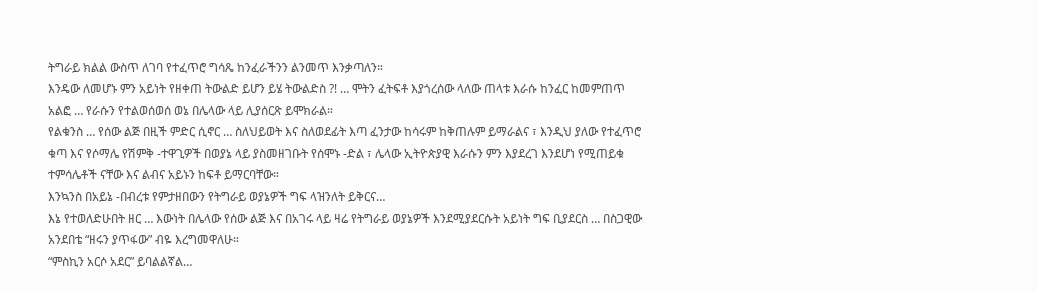ትግራይ ክልል ውስጥ ለገባ የተፈጥሮ ግሳጼ ከንፈራችንን ልንመጥ እንቃጣለን።
እንዴው ለመሆኑ ምን አይነት የዘቀጠ ትውልድ ይሆን ይሄ ትውልድስ ?! … ሞትን ፈትፍቶ እያጎረሰው ላለው ጠላቱ እራሱ ከንፈር ከመምጠጥ አልፎ … የራሱን የተልወሰወሰ ወኔ በሌላው ላይ ሊያሰርጽ ይሞክራል።
የልቁንስ … የሰው ልጅ በዚች ምድር ሲኖር … ስለህይወት እና ስለወደፊት እጣ ፈንታው ከሳሩም ከቅጠሉም ይማራልና ፣ እንዲህ ያለው የተፈጥሮ ቁጣ እና የሶማሌ የሽምቅ -ተዋጊዎች በወያኔ ላይ ያስመዘገቡት የሰሞኑ -ድል ፣ ሌላው ኢትዮጵያዊ እራሱን ምን እያደረገ እንደሆነ የሚጠይቁ ተምሳሌቶች ናቸው እና ልብና አይኑን ከፍቶ ይማርባቸው።
እንኳንስ በአይኔ -በብረቱ የምታዘበውን የትግራይ ወያኔዎች ግፍ ላዝንለት ይቅርና…
እኔ የተወለድሁበት ዘር … እውነት በሌላው የሰው ልጅ እና በአገሩ ላይ ዛሬ የትግራይ ወያኔዎች እንደሚያደርሱት አይነት ግፍ ቢያደርስ … በስጋዊው አንደበቴ “ዘሩን ያጥፋው” ብዬ እረግመዋለሁ።
“ምስኪን አርሶ አደር” ይባልልኛል…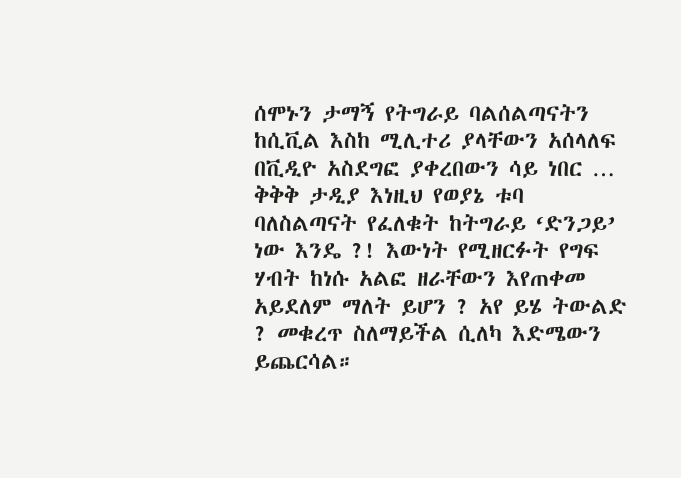ሰሞኑን ታማኝ የትግራይ ባልሰልጣናትን ከሲቪል እስከ ሚሊተሪ ያላቸውን አሰላለፍ በቪዲዮ አስደግፎ ያቀረበውን ሳይ ነበር … ቅቅቅ ታዲያ እነዚህ የወያኔ ቱባ ባለስልጣናት የፈለቁት ከትግራይ ‘ድንጋይ’ ነው እንዴ ?! እውነት የሚዘርፉት የግፍ ሃብት ከነሱ አልፎ ዘራቸውን እየጠቀመ አይደለም ማለት ይሆን ? አየ ይሄ ትውልድ ? መቁረጥ ስለማይችል ሲለካ እድሜውን ይጨርሳል።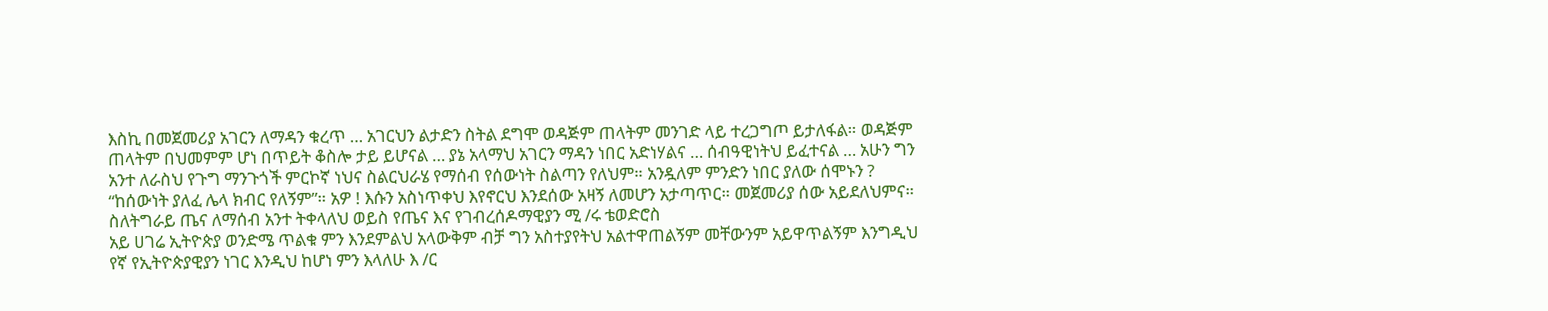እስኪ በመጀመሪያ አገርን ለማዳን ቁረጥ … አገርህን ልታድን ስትል ደግሞ ወዳጅም ጠላትም መንገድ ላይ ተረጋግጦ ይታለፋል። ወዳጅም ጠላትም በህመምም ሆነ በጥይት ቆስሎ ታይ ይሆናል … ያኔ አላማህ አገርን ማዳን ነበር አድነሃልና … ሰብዓዊነትህ ይፈተናል … አሁን ግን አንተ ለራስህ የጉግ ማንጉጎች ምርኮኛ ነህና ስልርህራሄ የማሰብ የሰውነት ስልጣን የለህም። አንዷለም ምንድን ነበር ያለው ሰሞኑን ?
“ከሰውነት ያለፈ ሌላ ክብር የለኝም”። አዎ ! እሱን አስነጥቀህ እየኖርህ እንደሰው አዛኝ ለመሆን አታጣጥር። መጀመሪያ ሰው አይደለህምና። ስለትግራይ ጤና ለማሰብ አንተ ትቀላለህ ወይስ የጤና እና የገብረሰዶማዊያን ሚ /ሩ ቴወድሮስ
አይ ሀገሬ ኢትዮጵያ ወንድሜ ጥልቁ ምን እንደምልህ አላውቅም ብቻ ግን አስተያየትህ አልተዋጠልኝም መቸውንም አይዋጥልኝም እንግዲህ የኛ የኢትዮጵያዊያን ነገር እንዲህ ከሆነ ምን እላለሁ እ /ር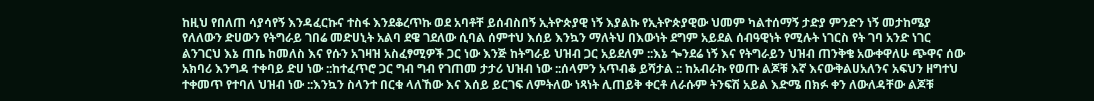ከዚህ የበለጠ ሳያሳየኝ እንዳፈርኩና ተስፋ እንደቆረጥኩ ወደ አባቶቸ ይሰብስበኝ ኢትዮጵያዊ ነኝ እያልኩ የኢትዮጵያዊው ህመም ካልተሰማኝ ታድያ ምንድን ነኝ መታከሜያ የለለውን ድሀውን የትግራይ ገበሬ መድሀኒት አልባ ደዌ ገደለው ሲባል ሰምተህ እሰይ እንኳን ማለትህ በእውነት ደግም አይደል ሰብዓዊነት የሚሉት ነገርስ የት ገባ አንድ ነገር ልንገርህ እኔ ጠቤ ከመለስ እና የሱን አገዛዝ አስፈፃሚዎች ጋር ነው እንጅ ከትግራይ ህዝብ ጋር አይደለም ::እኔ ጐንደሬ ነኝ እና የትግራይን ህዝብ ጠንቅቄ አውቀዋለሁ ጭዋና ሰው አክባሪ እንግዳ ተቀባይ ድሀ ነው ::ከተፈጥሮ ጋር ግብ ግብ የገጠመ ታታሪ ህዝብ ነው ::ሰላምን አጥብቆ ይሻታል :: ከአብራኩ የወጡ ልጆቹ እኛ እናውቅልሀአለንና አፍህን ዘግተህ ተቀመጥ የተባለ ህዝብ ነው ::እንኳን ስላንተ በርቁ ላለኸው እና እሰይ ይርገፍ ለምትለው ነጻነት ሊጠይቅ ቀርቶ ለራሱም ትንፍሽ አይል እድሜ በክፉ ቀን ለውለዳቸው ልጆቹ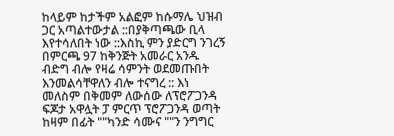ከላይም ከታችም አልፎም ከሱማሌ ህዝብ ጋር አጣልተውታል ::በያቅጣጫው ቢላ እየተሳለበት ነው ::እስኪ ምን ያድርግ ንገረኝ በምርጫ 97 ከቅንጅት አመራር አንዱ ብድግ ብሎ የዛሬ ሳምንት ወደመጡበት እንመልሳቸዋለን ብሎ ተናግረ :: እነ መለስም በቅመም ለውሰው ለፕሮፖጋንዳ ፍጆታ አዋሏት ፓ ምርጥ ፕሮፖጋንዳ ወጣት ከዛም በፊት ""ካንድ ሳሙና ""ን ንግግር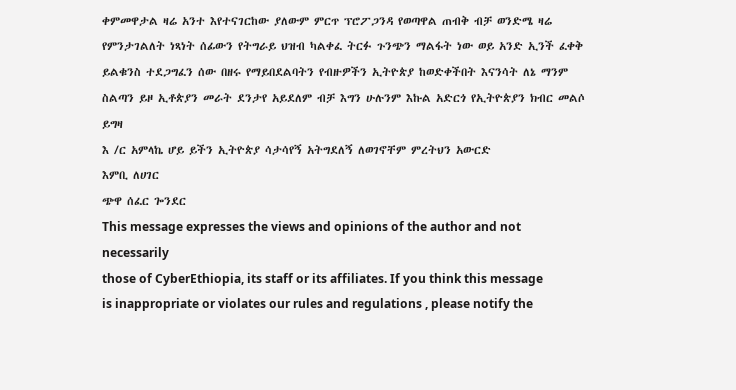ቀምመዋታል ዛሬ አንተ እየተናገርከው ያለውም ምርጥ ፕሮፖጋንዳ የወጣዋል ጠብቅ ብቻ ወንድሜ ዛሬ የምንታገልለት ነጻነት ሰፊውን የትግራይ ህዝብ ካልቀፈ ትርፉ ጉንጭን ማልፋት ነው ወይ አንድ ኢንች ፈቀቅ ይልቁንስ ተደጋግፈን ሰው በዘሩ የማይበደልባትን የብዙዎችን ኢትዮጵያ ከወድቀችበት እናንሳት ለኔ ማንም ስልጣን ይዞ ኢቶጵያን መራት ደንታየ አይደለም ብቻ እግን ሁሉንም እኩል አድርጎ የኢትዮጵያን ክብር መልሶ ይግዛ
እ /ር አምላኬ ሆይ ይችን ኢትዮጵያ ሳታሳየኝ አትግደለኝ ለወገኖቸም ምረትህን አውርድ
እምቢ ለሀገር
ጭዋ ሰፈር ጐንደር
This message expresses the views and opinions of the author and not necessarily
those of CyberEthiopia, its staff or its affiliates. If you think this message
is inappropriate or violates our rules and regulations , please notify the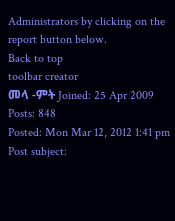Administrators by clicking on the report button below.
Back to top
toolbar creator
መላ -ምት Joined: 25 Apr 2009 Posts: 848
Posted: Mon Mar 12, 2012 1:41 pm Post subject: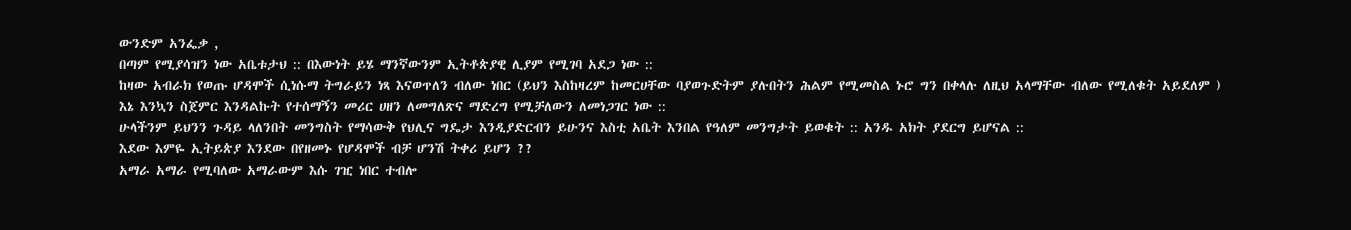ውንድም አንፌቃ ,
በጣም የሚያሳዝን ነው አቤቱታህ :: በእውነት ይሄ ማንኛውንም ኢትቶጵያዊ ሊያም የሚገባ አደጋ ነው ::
ከዛው አብራክ የወጡ ሆዳሞች ሲነሱማ ትግራይን ነጻ እናወጥለን ብለው ነበር (ይህን እስከዛረም ከመርሀቸው ባያወጉድትም ያሉበትን ሕልም የሚመስል ኑሮ ግን በቀላሉ ለዚህ አላማቸው ብለው የሚለቁት አይደለም )
እኔ እንኳን ስጀምር እንዳልኩት የተሰማኝን መሪር ሀዘን ለመግለጽና ማድረግ የሚቻለውን ለመነጋገር ነው ::
ሁላችንም ይህንን ጉዳይ ላለንበት መንግስት የማሳውቅ የህሊና ግዴታ እንዲያድርብን ይሁንና እስቲ አቤት እንበል የዓለም መንግታት ይወቁት :: አንዱ አክት ያደርግ ይሆናል ::
እደው እምዬ ኢትይጵያ እንደው በየዘመኑ የሆዳሞች ብቻ ሆንሽ ትቀሪ ይሆን ??
አማራ አማራ የሚባለው አማራውም እሱ ገዢ ነበር ተብሎ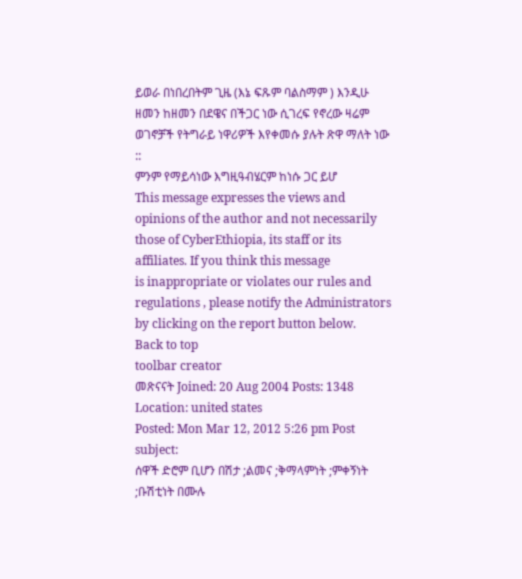ይወራ በነበረበትም ጊዜ (እኔ ፍጹም ባልስማም ) እንዲሁ ዘመን ከዘመን በደዌና በችጋር ነው ሲገረፍ የኖረው ዛሬም ወገኖቻች የትግራይ ነዋሪዎች እየቀመሱ ያሉት ጽዋ ማለት ነው ::
ምንም የማይሳነው እግዚዓብሄርም ከነሱ ጋር ይሆ
This message expresses the views and opinions of the author and not necessarily
those of CyberEthiopia, its staff or its affiliates. If you think this message
is inappropriate or violates our rules and regulations , please notify the Administrators by clicking on the report button below.
Back to top
toolbar creator
መጽናናት Joined: 20 Aug 2004 Posts: 1348 Location: united states
Posted: Mon Mar 12, 2012 5:26 pm Post subject:
ሰዋች ድሮም ቢሆን በሽታ ;ልመና ;ቅማላምነት ;ምቀኝነት ;ቡሽቲነት በሙሉ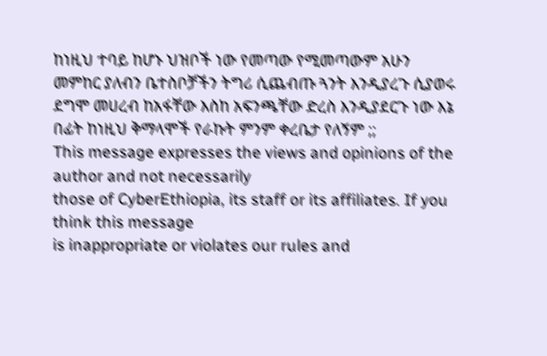ከነዚህ ተባይ ከሆኑ ህዝቦች ነው የመጣው የሚመጣውም አሁን መምከር ያለብን ቤተስቦቻችን ትግሪ ሲጨብጡ ጓንት እንዲያረጉ ሲያወሩ ደግሞ መሀረብ ከአፋቸው እስከ አፍንጫቸው ድረስ እንዲያደርጉ ነው እኔ በፊት ከነዚህ ቅማላሞች የራኩት ምንም ቀረቤታ የለኝም ;;
This message expresses the views and opinions of the author and not necessarily
those of CyberEthiopia, its staff or its affiliates. If you think this message
is inappropriate or violates our rules and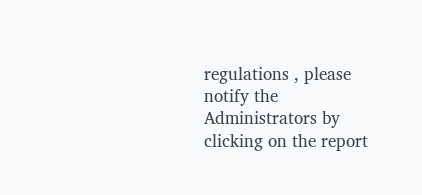regulations , please notify the Administrators by clicking on the report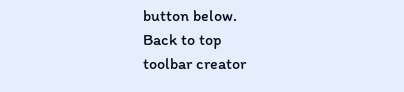button below.
Back to top
toolbar creator